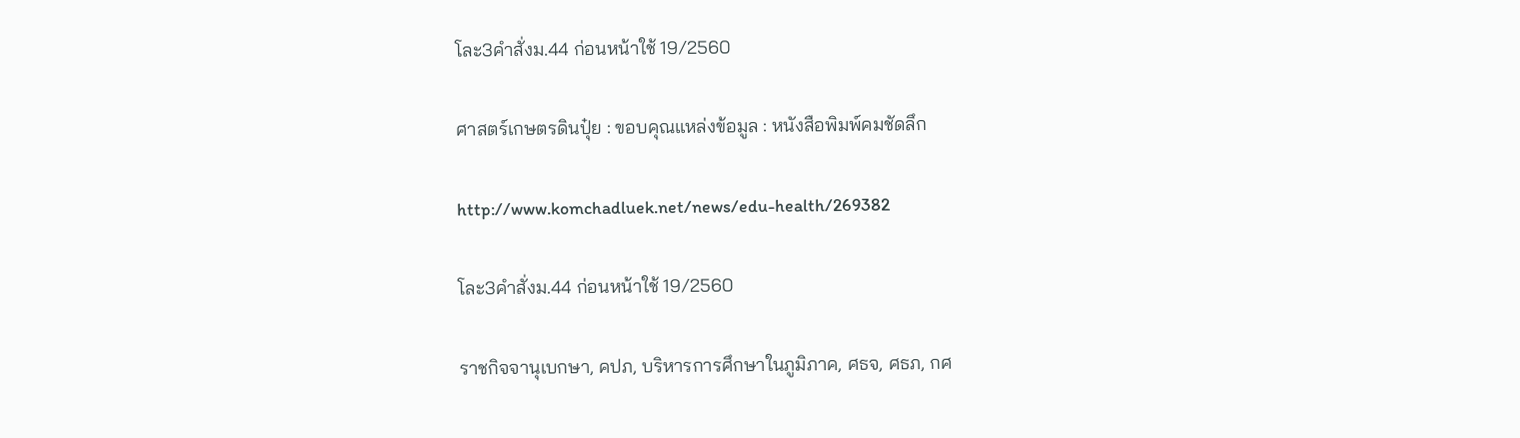โละ3คำสั่งม.44 ก่อนหน้าใช้ 19/2560

ศาสตร์เกษตรดินปุ๋ย : ขอบคุณแหล่งข้อมูล : หนังสือพิมพ์คมชัดลึก

http://www.komchadluek.net/news/edu-health/269382

โละ3คำสั่งม.44 ก่อนหน้าใช้ 19/2560

ราชกิจจานุเบกษา, คปภ, บริหารการศึกษาในภูมิภาค, ศธจ, ศธภ, กศ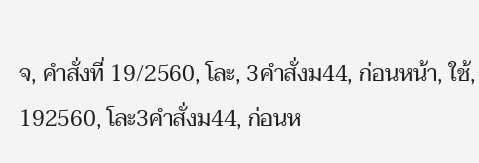จ, คำสั่งที่ 19/2560, โละ, 3คำสั่งม44, ก่อนหน้า, ใช้, 192560, โละ3คำสั่งม44, ก่อนห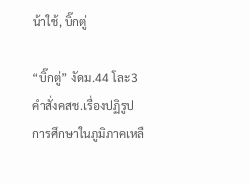น้าใช้, บิ๊กตู่

“บิ๊กตู่” งัดม.44 โละ3คำสั่งคสช.เรื่องปฏิรูปการศึกษาในภูมิภาคเหลื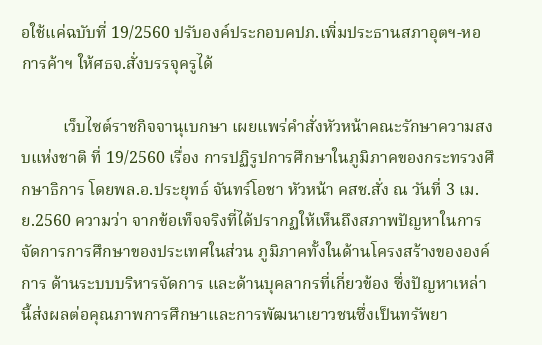อใช้แค่ฉบับที่ 19/2560 ปรับองค์ประกอบคปภ.เพิ่มประธานสภาอุตฯ-หอการค้าฯ ให้ศธจ.สั่งบรรจุครูได้

          เว็บไซต์ราชกิจจานุเบกษา เผยแพร่คำสั่งหัวหน้าคณะรักษาความสงบแห่งชาติ ที่ 19/2560 เรื่อง การปฏิรูปการศึกษาในภูมิภาคของกระทรวงศึกษาธิการ โดยพล.อ.ประยุทธ์ จันทร์โอชา หัวหน้า คสช.สั่ง ณ วันที่ 3 เม.ย.2560 ความว่า จากข้อเท็จจริงที่ได้ปรากฏให้เห็นถึงสภาพปัญหาในการจัดการการศึกษาของประเทศในส่วน ภูมิภาคทั้งในด้านโครงสร้างขององค์การ ด้านระบบบริหารจัดการ และด้านบุคลากรที่เกี่ยวข้อง ซึ่งปัญหาเหล่านี้ส่งผลต่อคุณภาพการศึกษาและการพัฒนาเยาวชนซึ่งเป็นทรัพยา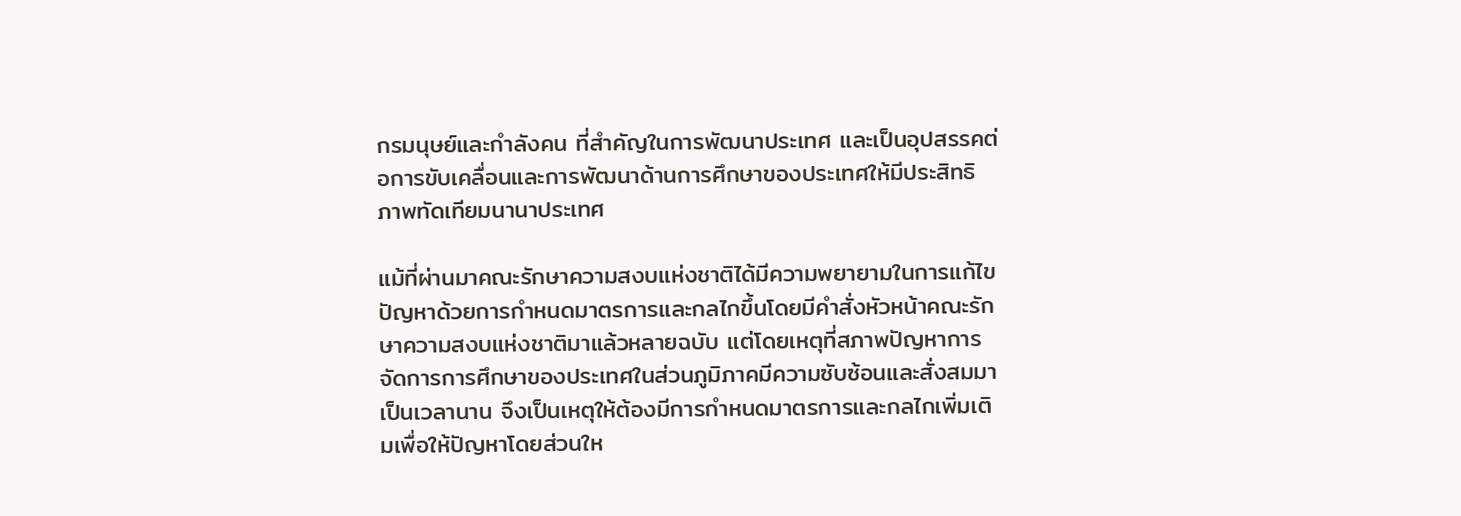กรมนุษย์และกําลังคน ที่สําคัญในการพัฒนาประเทศ และเป็นอุปสรรคต่อการขับเคลื่อนและการพัฒนาด้านการศึกษาของประเทศให้มีประสิทธิภาพทัดเทียมนานาประเทศ

แม้ที่ผ่านมาคณะรักษาความสงบแห่งชาติได้มีความพยายามในการแก้ไขปัญหาด้วยการกําหนดมาตรการและกลไกขึ้นโดยมีคําสั่งหัวหน้าคณะรักษาความสงบแห่งชาติมาแล้วหลายฉบับ แต่โดยเหตุที่สภาพปัญหาการจัดการการศึกษาของประเทศในส่วนภูมิภาคมีความซับซ้อนและสั่งสมมาเป็นเวลานาน จึงเป็นเหตุให้ต้องมีการกําหนดมาตรการและกลไกเพิ่มเติมเพื่อให้ปัญหาโดยส่วนให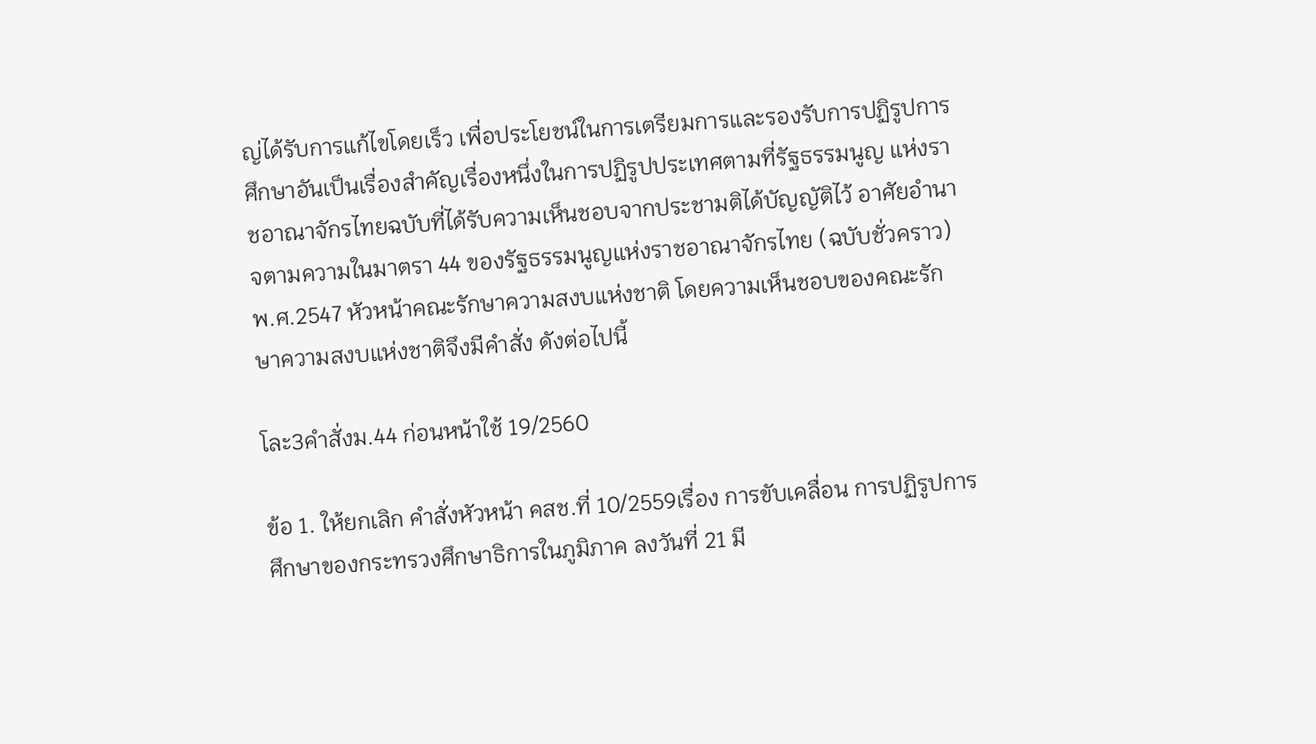ญ่ได้รับการแก้ไขโดยเร็ว เพื่อประโยชน์ในการเตรียมการและรองรับการปฏิรูปการศึกษาอันเป็นเรื่องสําคัญเรื่องหนึ่งในการปฏิรูปประเทศตามที่รัฐธรรมนูญ แห่งราชอาณาจักรไทยฉบับที่ได้รับความเห็นชอบจากประชามติได้บัญญัติไว้ อาศัยอํานาจตามความในมาตรา 44 ของรัฐธรรมนูญแห่งราชอาณาจักรไทย (ฉบับชั่วคราว) พ.ศ.2547 หัวหน้าคณะรักษาความสงบแห่งชาติ โดยความเห็นชอบของคณะรักษาความสงบแห่งชาติจึงมีคําสั่ง ดังต่อไปนี้

โละ3คำสั่งม.44 ก่อนหน้าใช้ 19/2560

ข้อ 1. ให้ยกเลิก คําสั่งหัวหน้า คสช.ที่ 10/2559เรื่อง การขับเคลื่อน การปฏิรูปการศึกษาของกระทรวงศึกษาธิการในภูมิภาค ลงวันที่ 21 มี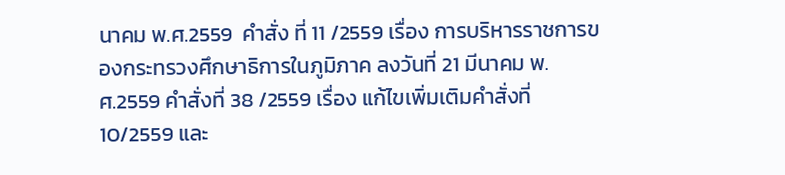นาคม พ.ศ.2559  คําสั่ง ที่ 11 /2559 เรื่อง การบริหารราชการของกระทรวงศึกษาธิการในภูมิภาค ลงวันที่ 21 มีนาคม พ.ศ.2559 คําสั่งที่ 38 /2559 เรื่อง แก้ไขเพิ่มเติมคําสั่งที่ 10/2559 และ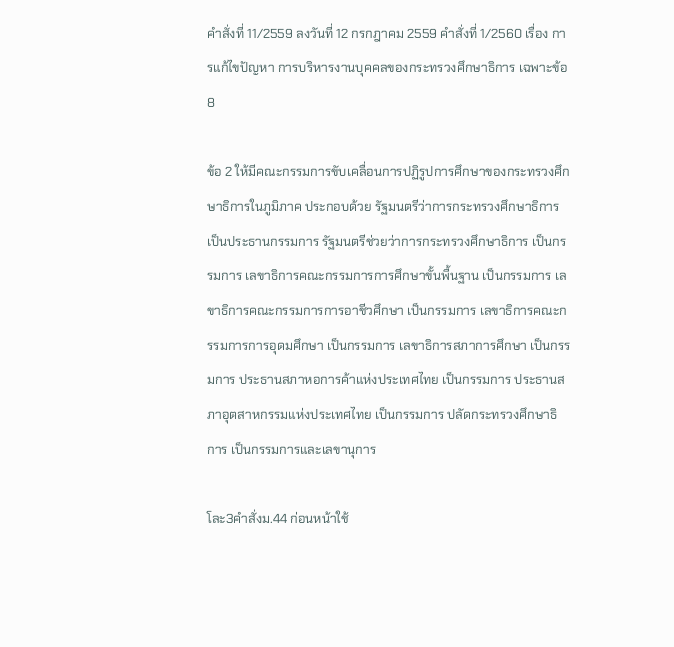คําสั่งที่ 11/2559 ลงวันที่ 12 กรกฎาคม 2559 คําสั่งที่ 1/2560 เรื่อง การแก้ไขปัญหา การบริหารงานบุคคลของกระทรวงศึกษาธิการ เฉพาะข้อ 8

ข้อ 2 ให้มีคณะกรรมการขับเคลื่อนการปฏิรูปการศึกษาของกระทรวงศึกษาธิการในภูมิภาค ประกอบด้วย รัฐมนตรีว่าการกระทรวงศึกษาธิการ เป็นประธานกรรมการ รัฐมนตรีช่วยว่าการกระทรวงศึกษาธิการ เป็นกรรมการ เลขาธิการคณะกรรมการการศึกษาขั้นพื้นฐาน เป็นกรรมการ เลขาธิการคณะกรรมการการอาชีวศึกษา เป็นกรรมการ เลขาธิการคณะกรรมการการอุดมศึกษา เป็นกรรมการ เลขาธิการสภาการศึกษา เป็นกรรมการ ประธานสภาหอการค้าแห่งประเทศไทย เป็นกรรมการ ประธานสภาอุตสาหกรรมแห่งประเทศไทย เป็นกรรมการ ปลัดกระทรวงศึกษาธิการ เป็นกรรมการและเลขานุการ

โละ3คำสั่งม.44 ก่อนหน้าใช้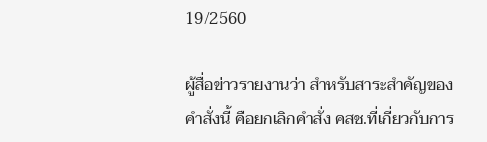19/2560

ผู้สื่อข่าวรายงานว่า สำหรับสาระสำคัญของคำสั่งนี้ คือยกเลิกคำสั่ง คสช.ที่เกี่ยวกับการ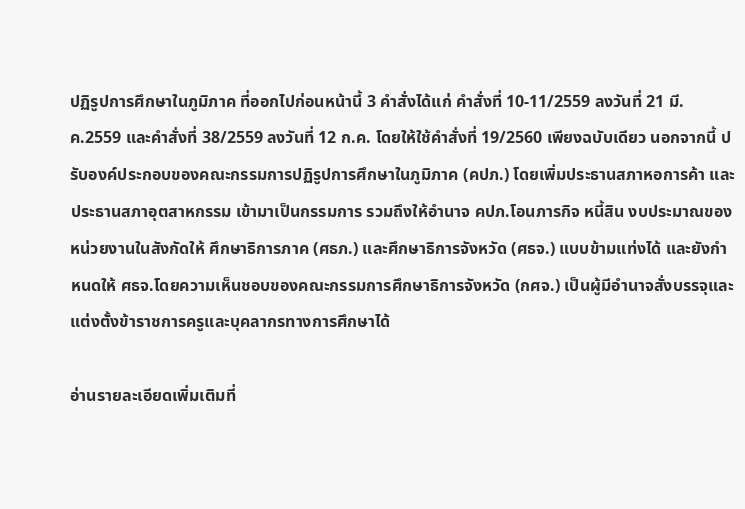ปฏิรูปการศึกษาในภูมิภาค ที่ออกไปก่อนหน้านี้ 3 คำสั่งได้แก่ คำสั่งที่ 10-11/2559 ลงวันที่ 21 มี.ค.2559 และคำสั่งที่ 38/2559 ลงวันที่ 12 ก.ค. โดยให้ใช้คำสั่งที่ 19/2560 เพียงฉบับเดียว นอกจากนี้ ปรับองค์ประกอบของคณะกรรมการปฏิรูปการศึกษาในภูมิภาค (คปภ.) โดยเพิ่มประธานสภาหอการค้า และประธานสภาอุตสาหกรรม เข้ามาเป็นกรรมการ รวมถึงให้อำนาจ คปภ.โอนภารกิจ หนี้สิน งบประมาณของหน่วยงานในสังกัดให้ ศึกษาธิการภาค (ศธภ.) และศึกษาธิการจังหวัด (ศธจ.) แบบข้ามแท่งได้ และยังกำหนดให้ ศธจ.โดยความเห็นชอบของคณะกรรมการศึกษาธิการจังหวัด (กศจ.) เป็นผู้มีอำนาจสั่งบรรจุและแต่งตั้งข้าราชการครูและบุคลากรทางการศึกษาได้

อ่านรายละเอียดเพิ่มเติมที่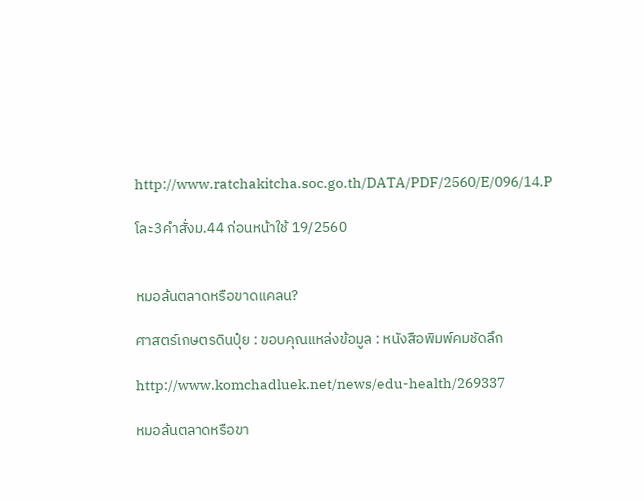http://www.ratchakitcha.soc.go.th/DATA/PDF/2560/E/096/14.P

โละ3คำสั่งม.44 ก่อนหน้าใช้ 19/2560


หมอล้นตลาดหรือขาดแคลน?

ศาสตร์เกษตรดินปุ๋ย : ขอบคุณแหล่งข้อมูล : หนังสือพิมพ์คมชัดลึก

http://www.komchadluek.net/news/edu-health/269337

หมอล้นตลาดหรือขา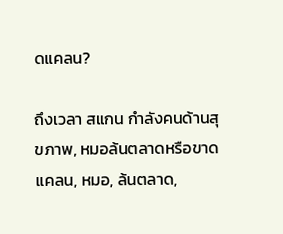ดแคลน?

ถึงเวลา สแกน กำลังคนด้านสุขภาพ, หมอล้นตลาดหรือขาดแคลน, หมอ, ล้นตลาด,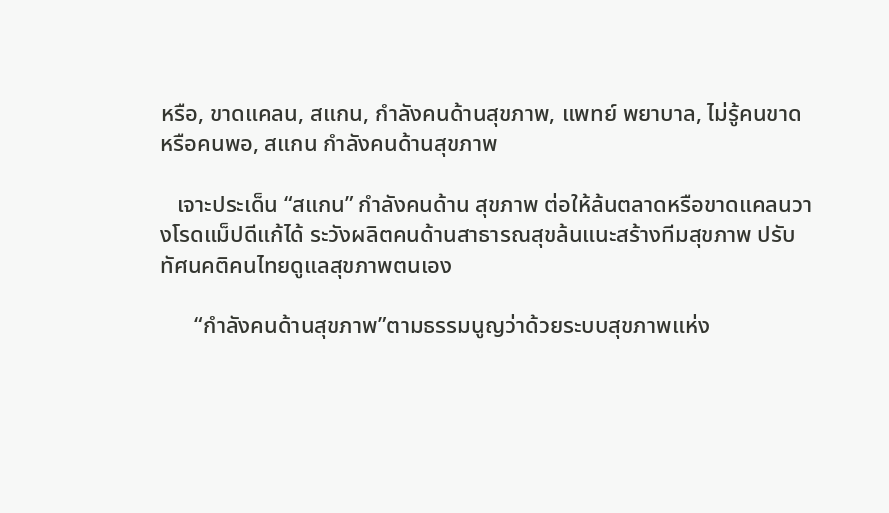หรือ, ขาดแคลน, สแกน, กำลังคนด้านสุขภาพ, แพทย์ พยาบาล, ไม่รู้คนขาด หรือคนพอ, สแกน กำลังคนด้านสุขภาพ

   เจาะประเด็น “สแกน” กำลังคนด้าน สุขภาพ ต่อให้ล้นตลาดหรือขาดแคลนวางโรดแม็ปดีแก้ได้ ระวังผลิตคนด้านสาธารณสุขล้นแนะสร้างทีมสุขภาพ ปรับทัศนคติคนไทยดูแลสุขภาพตนเอง

      “กำลังคนด้านสุขภาพ”ตามธรรมนูญว่าด้วยระบบสุขภาพแห่ง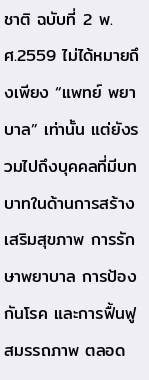ชาติ ฉบับที่ 2 พ.ศ.2559 ไม่ได้หมายถึงเพียง “แพทย์ พยาบาล” เท่านั้น แต่ยังรวมไปถึงบุคคลที่มีบทบาทในด้านการสร้างเสริมสุขภาพ การรักษาพยาบาล การป้องกันโรค และการฟื้นฟูสมรรถภาพ ตลอด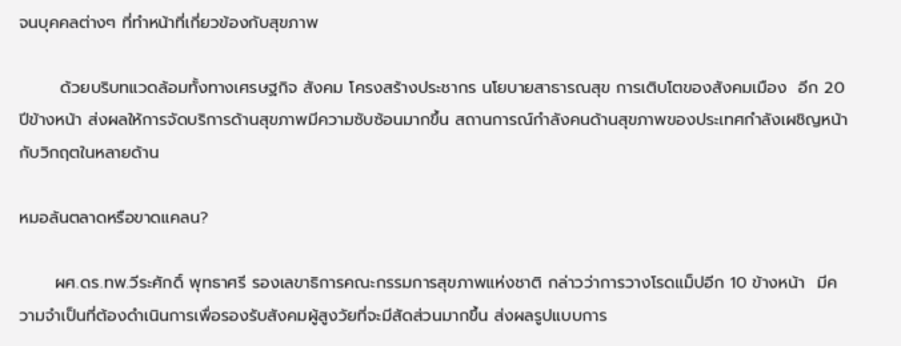จนบุคคลต่างๆ ที่ทำหน้าที่เกี่ยวข้องกับสุขภาพ

       ด้วยบริบทแวดล้อมทั้งทางเศรษฐกิจ สังคม โครงสร้างประชากร นโยบายสาธารณสุข การเติบโตของสังคมเมือง  อีก 20 ปีข้างหน้า ส่งผลให้การจัดบริการด้านสุขภาพมีความซับซ้อนมากขึ้น สถานการณ์กำลังคนด้านสุขภาพของประเทศกำลังเผชิญหน้ากับวิกฤตในหลายด้าน

หมอล้นตลาดหรือขาดแคลน?

      ผศ.ดร.ทพ.วีระศักดิ์ พุทธาศรี รองเลขาธิการคณะกรรมการสุขภาพแห่งชาติ กล่าวว่าการวางโรดแม็ปอีก 10 ข้างหน้า  มีความจำเป็นที่ต้องดำเนินการเพื่อรองรับสังคมผู้สูงวัยที่จะมีสัดส่วนมากขึ้น ส่งผลรูปแบบการ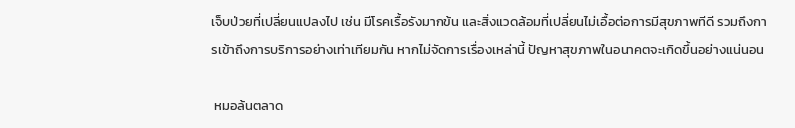เจ็บป่วยที่เปลี่ยนแปลงไป เช่น มีโรคเรื้อรังมากข้น และสิ่งแวดล้อมที่เปลี่ยนไม่เอื้อต่อการมีสุขภาพทีดี รวมถึงการเข้าถึงการบริการอย่างเท่าเทียมกัน หากไม่จัดการเรื่องเหล่านี้ ปัญหาสุขภาพในอนาคตจะเกิดขึ้นอย่างแน่นอน

 หมอล้นตลาด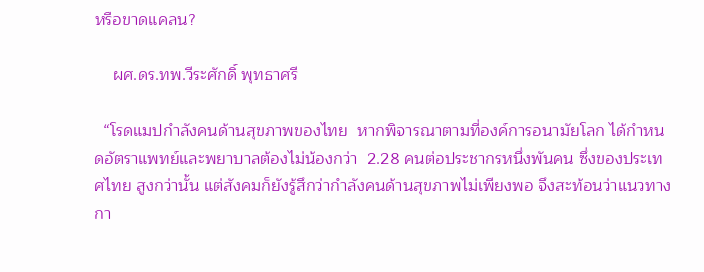หรือขาดแคลน?

    ผศ.ดร.ทพ.วีระศักดิ์ พุทธาศรี

  “โรดแมปกำลังคนด้านสุขภาพของไทย  หากพิจารณาตามที่องค์การอนามัยโลก ได้กำหนดอัตราแพทย์และพยาบาลต้องไม่น้องกว่า  2.28 คนต่อประชากรหนึ่งพันคน ซึ่งของประเทศไทย สูงกว่านั้น แต่สังคมก็ยังรู้สึกว่ากำลังคนด้านสุขภาพไม่เพียงพอ จึงสะท้อนว่าแนวทางกา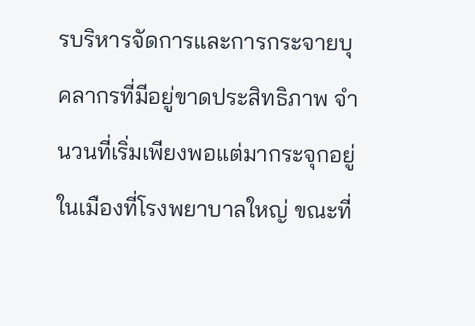รบริหารจัดการและการกระจายบุคลากรที่มีอยู่ขาดประสิทธิภาพ จำนวนที่เริ่มเพียงพอแต่มากระจุกอยู่ในเมืองที่โรงพยาบาลใหญ่ ขณะที่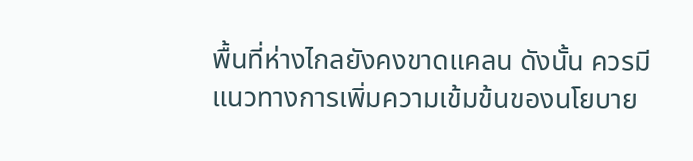พื้นที่ห่างไกลยังคงขาดแคลน ดังนั้น ควรมี แนวทางการเพิ่มความเข้มข้นของนโยบาย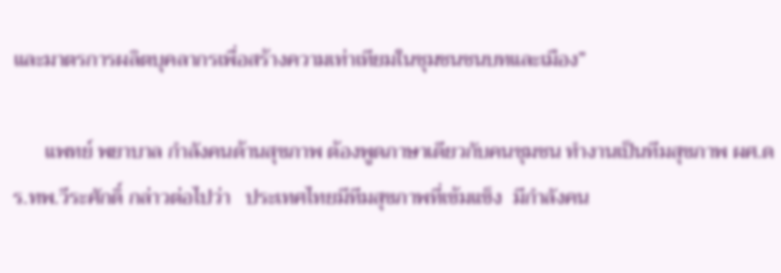และมาตรการผลิตบุคลากรเพื่อสร้างความเท่าเทียมในชุมชนชนบทและเมือง”

      แพทย์ พยาบาล กำลังคนด้านสุขภาพ ต้องพูดภาษาเดียวกับคนชุมชน ทำงานเป็นทีมสุขภาพ ผศ.ดร.ทพ.วีระศักดิ์ กล่าวต่อไปว่า   ประเทศไทยมีทีมสุขภาพที่เข้มแข็ง  มีกำลังคน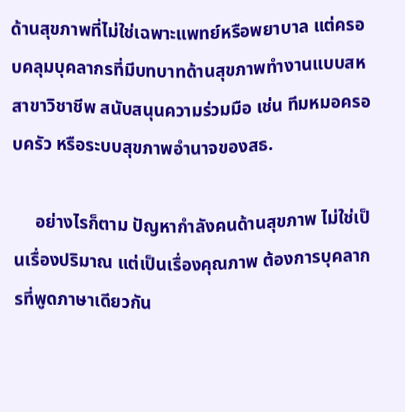ด้านสุขภาพที่ไม่ใช่เฉพาะแพทย์หรือพยาบาล แต่ครอบคลุมบุคลากรที่มีบทบาทด้านสุขภาพทำงานแบบสหสาขาวิชาชีพ สนับสนุนความร่วมมือ เช่น ทีมหมอครอบครัว หรือระบบสุขภาพอำนาจของสธ.

     อย่างไรก็ตาม ปัญหากำลังคนด้านสุขภาพ ไม่ใช่เป็นเรื่องปริมาณ แต่เป็นเรื่องคุณภาพ ต้องการบุคลากรที่พูดภาษาเดียวกัน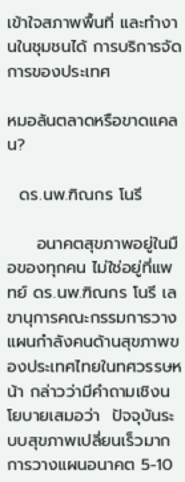เข้าใจสภาพพื้นที่ และทำงานในชุมชนได้ การบริการจัดการของประเทศ

หมอล้นตลาดหรือขาดแคลน?

  ดร.นพ.ฑิณกร โนรี

     อนาคตสุขภาพอยู่ในมือของทุกคน ไม่ใช่อยู่ที่แพทย์ ดร.นพ.ฑิณกร โนรี เลขานุการคณะกรรมการวางแผนกำลังคนด้านสุขภาพของประเทศไทยในทศวรรษหน้า กล่าวว่ามีคำถามเชิงนโยบายเสมอว่า  ปัจจุบันระบบสุขภาพเปลี่ยนเร็วมาก การวางแผนอนาคต 5-10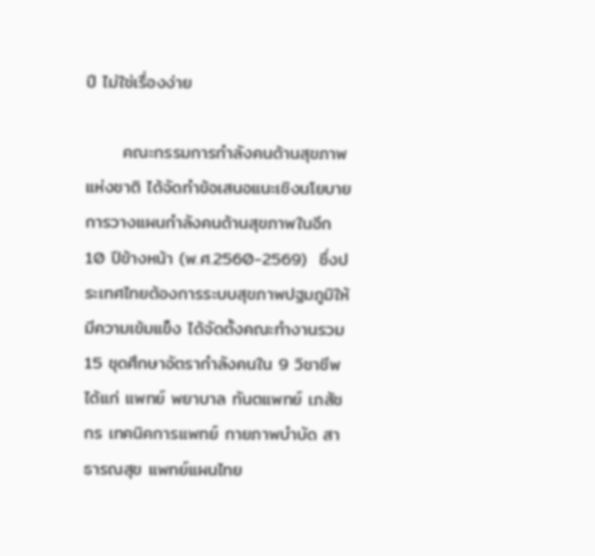ปี ไม่ใช่เรื่องง่าย

      คณะกรรมการกำลังคนด้านสุขภาพแห่งชาติ ได้จัดทำข้อเสนอแนะเชิงนโยบายการวางแผนกำลังคนด้านสุขภาพในอีก 10 ปีข้างหน้า (พ.ศ.2560-2569)  ซึ่งประเทศไทยต้องการระบบสุขภาพปฐมภูมิให้มีความเข้มแข็ง ได้จัดตั้งคณะทำงานรวม 15 ชุดศึกษาอัตรากำลังคนใน 9 วิชาชีพ ได้แก่ แพทย์ พยาบาล ทันตแพทย์ เภสัชกร เทคนิคการแพทย์ กายภาพบำบัด สาธารณสุข แพทย์แผนไทย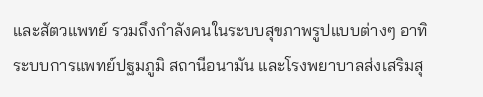และสัตวแพทย์ รวมถึงกำลังคนในระบบสุขภาพรูปแบบต่างๆ อาทิ ระบบการแพทย์ปฐมภูมิ สถานีอนามัน และโรงพยาบาลส่งเสริมสุ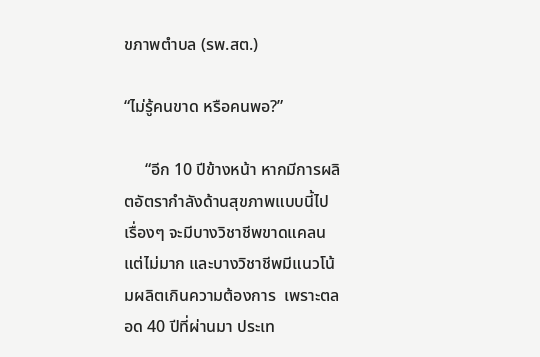ขภาพตำบล (รพ.สต.)

“ไม่รู้คนขาด หรือคนพอ?”

     “อีก 10 ปีข้างหน้า หากมีการผลิตอัตรากำลังด้านสุขภาพแบบนี้ไปเรื่องๆ จะมีบางวิชาชีพขาดแคลนแต่ไม่มาก และบางวิชาชีพมีแนวโน้มผลิตเกินความต้องการ  เพราะตลอด 40 ปีที่ผ่านมา ประเท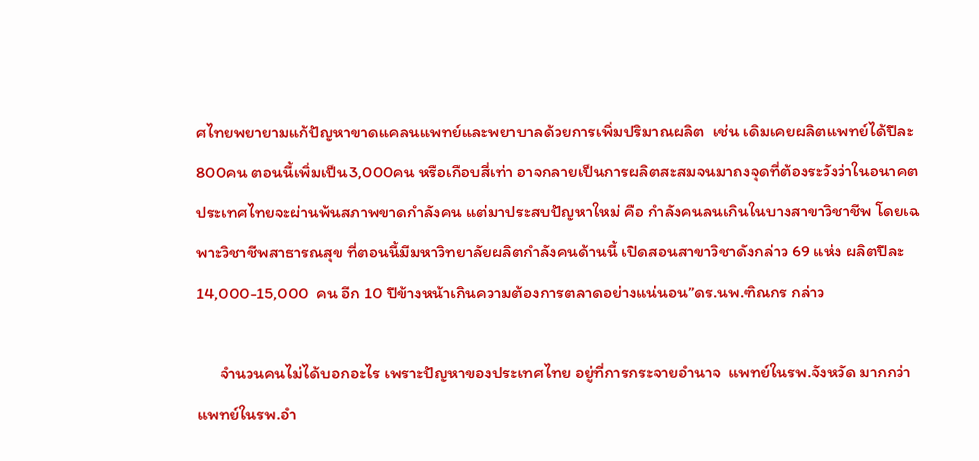ศไทยพยายามแก้ปัญหาขาดแคลนแพทย์และพยาบาลด้วยการเพิ่มปริมาณผลิต  เช่น เดิมเคยผลิตแพทย์ได้ปีละ800คน ตอนนี้เพิ่มเป็น3,000คน หรือเกือบสี่เท่า อาจกลายเป็นการผลิตสะสมจนมาถงจุดที่ต้องระวังว่าในอนาคตประเทศไทยจะผ่านพ้นสภาพขาดกำลังคน แต่มาประสบปัญหาใหม่ คือ กำลังคนลนเกินในบางสาขาวิชาชีพ โดยเฉพาะวิชาชีพสาธารณสุข ที่ตอนนี้มีมหาวิทยาลัยผลิตกำลังคนด้านนี้ เปิดสอนสาขาวิชาดังกล่าว 69 แห่ง ผลิตปีละ 14,000-15,000  คน อีก 10 ปีข้างหน้าเกินความต้องการตลาดอย่างแน่นอน”ดร.นพ.ฑิณกร กล่าว

      จำนวนคนไม่ได้บอกอะไร เพราะปัญหาของประเทศไทย อยู่ที่การกระจายอำนาจ  แพทย์ในรพ.จังหวัด มากกว่าแพทย์ในรพ.อำ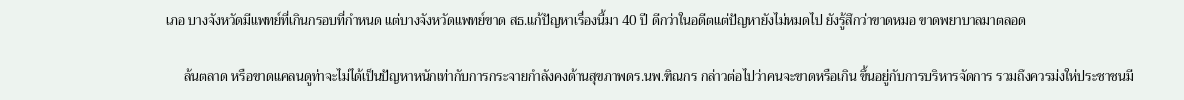เภอ บางจังหวัดมีแพทย์ที่เกินกรอบที่กำหนด แต่บางจังหวัดแพทย์ขาด สธ.แก้ปัญหาเรื่องนี้มา 40 ปี ดีกว่าในอดีตแต่ปัญหายังไม่หมดไป ยังรู้สึกว่าขาดหมอ ขาดพยาบาลมาตลอด

     ล้นตลาด หรือขาดแคลนดูท่าจะไม่ได้เป็นปัญหาหนักเท่ากับการกระจายกำลังคงด้านสุขภาพดร.นพ.ฑิณกร กล่าวต่อไปว่าคนจะขาดหรือเกิน ขึ้นอยู่กับการบริหารจัดการ รวมถึงควรม่งให่ประชาชนมี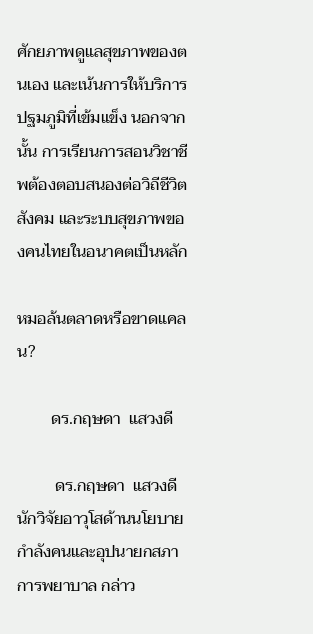ศักยภาพดูแลสุขภาพของตนเอง และเน้นการให้บริการปฐมภูมิที่เข้มแข็ง นอกจากนั้น การเรียนการสอนวิชาชีพต้องตอบสนองต่อวิถีชีวิต สังคม และระบบสุขภาพของคนไทยในอนาคตเป็นหลัก

หมอล้นตลาดหรือขาดแคลน?

        ดร.กฤษดา  แสวงดี

         ดร.กฤษดา  แสวงดีนักวิจัยอาวุโสด้านนโยบายกำลังคนและอุปนายกสภาการพยาบาล กล่าว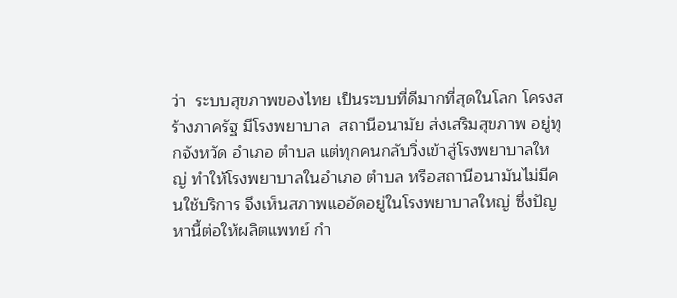ว่า  ระบบสุขภาพของไทย เป็นระบบที่ดีมากที่สุดในโลก โครงสร้างภาครัฐ มีโรงพยาบาล  สถานีอนามัย ส่งเสริมสุขภาพ อยู่ทุกจังหวัด อำเภอ ตำบล แต่ทุกคนกลับวิ่งเข้าสู่โรงพยาบาลใหญ่ ทำให้โรงพยาบาลในอำเภอ ตำบล หรือสถานีอนามันไม่มีคนใช้บริการ จึงเห็นสภาพแออัดอยู่ในโรงพยาบาลใหญ่ ซึ่งปัญหานี้ต่อให้ผลิตแพทย์ กำ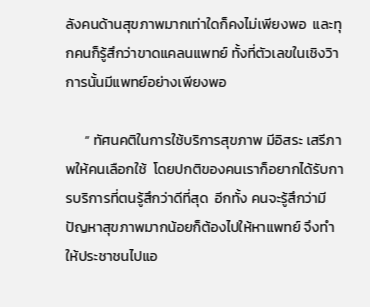ลังคนด้านสุขภาพมากเท่าใดก็คงไม่เพียงพอ  และทุกคนก็รู้สึกว่าขาดแคลนแพทย์ ทั้งที่ตัวเลขในเชิงวิาการนั้นมีแพทย์อย่างเพียงพอ

      “ ทัศนคติในการใช้บริการสุขภาพ มีอิสระ เสรีภาพให้คนเลือกใช้  โดยปกติของคนเราก็อยากได้รับการบริการที่ตนรู้สึกว่าดีที่สุด  อีกทั้ง คนจะรู้สึกว่ามีปัญหาสุขภาพมากน้อยก็ต้องไปให้หาแพทย์ จึงทำให้ประชาชนไปแอ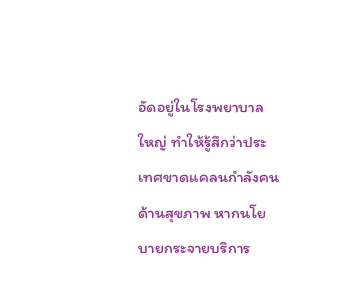อัดอยู่ในโรงพยาบาลใหญ่ ทำให้รู้สึกว่าประเทศขาดแคลนกำลังคนด้านสุขภาพ หากนโยบายกระจายบริการ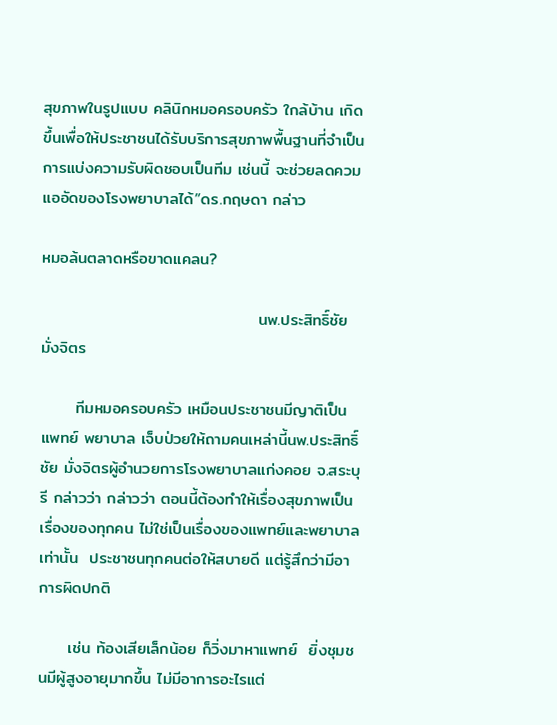สุขภาพในรูปแบบ คลินิกหมอครอบครัว ใกล้บ้าน เกิดขึ้นเพื่อให้ประชาชนได้รับบริการสุขภาพพื้นฐานที่จำเป็น  การแบ่งความรับผิดชอบเป็นทีม เช่นนี้ จะช่วยลดควมแออัดของโรงพยาบาลได้”ดร.กฤษดา กล่าว

หมอล้นตลาดหรือขาดแคลน?

                                     นพ.ประสิทธิ์ชัย มั่งจิตร

      ทีมหมอครอบครัว เหมือนประชาชนมีญาติเป็นแพทย์ พยาบาล เจ็บป่วยให้ถามคนเหล่านี้นพ.ประสิทธิ์ชัย มั่งจิตรผู้อำนวยการโรงพยาบาลแก่งคอย จ.สระบุรี กล่าวว่า กล่าวว่า ตอนนี้ต้องทำให้เรื่องสุขภาพเป็นเรื่องของทุกคน ไม่ใช่เป็นเรื่องของแพทย์และพยาบาลเท่านั้น  ประชาชนทุกคนต่อให้สบายดี แต่รู้สึกว่ามีอาการผิดปกติ

     เช่น ท้องเสียเล็กน้อย ก็วิ่งมาหาแพทย์  ยิ่งชุมชนมีผู้สูงอายุมากขึ้น ไม่มีอาการอะไรแต่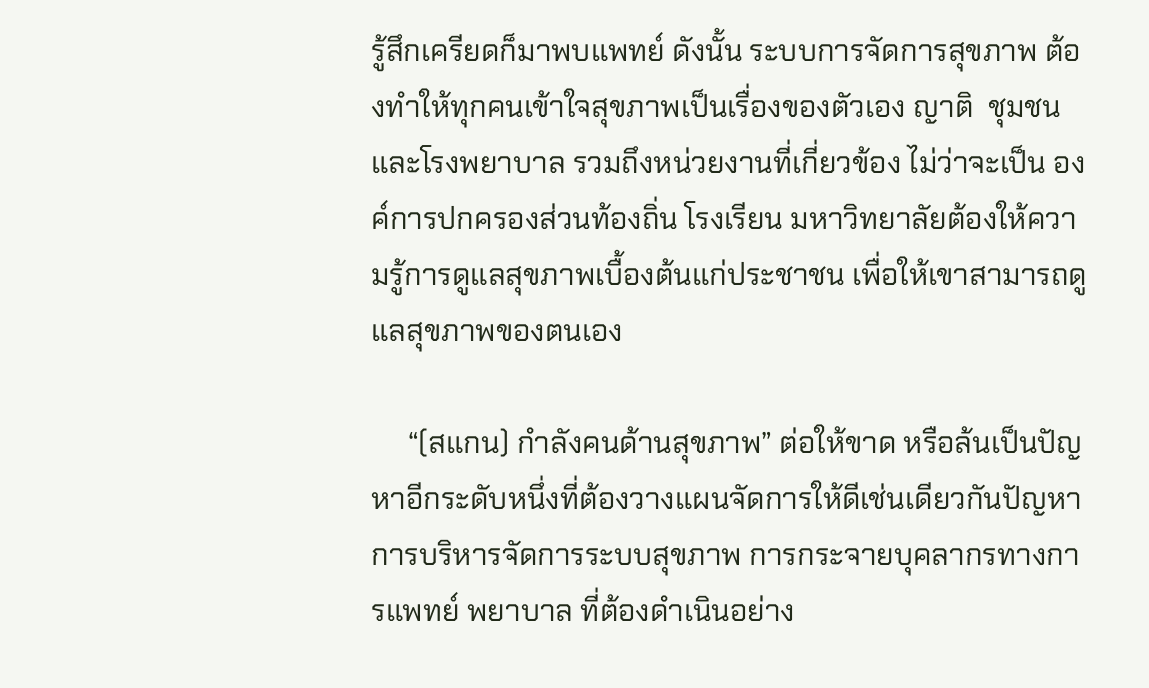รู้สึกเครียดก็มาพบแพทย์ ดังนั้น ระบบการจัดการสุขภาพ ต้องทำให้ทุกคนเข้าใจสุขภาพเป็นเรื่องของตัวเอง ญาติ  ชุมชน และโรงพยาบาล รวมถึงหน่วยงานที่เกี่ยวข้อง ไม่ว่าจะเป็น องค์การปกครองส่วนท้องถิ่น โรงเรียน มหาวิทยาลัยต้องให้ความรู้การดูแลสุขภาพเบื้องต้นแก่ประชาชน เพื่อให้เขาสามารถดูแลสุขภาพของตนเอง

     “(สแกน) กำลังคนด้านสุขภาพ” ต่อให้ขาด หรือล้นเป็นปัญหาอีกระดับหนึ่งที่ต้องวางแผนจัดการให้ดีเช่นเดียวกันปัญหาการบริหารจัดการระบบสุขภาพ การกระจายบุคลากรทางการแพทย์ พยาบาล ที่ต้องดำเนินอย่าง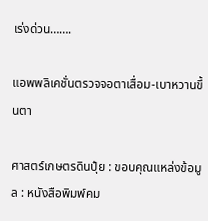เร่งด่วน…….

แอพพลิเคชั่นตรวจจอตาเสื่อม-เบาหวานขึ้นตา

ศาสตร์เกษตรดินปุ๋ย : ขอบคุณแหล่งข้อมูล : หนังสือพิมพ์คม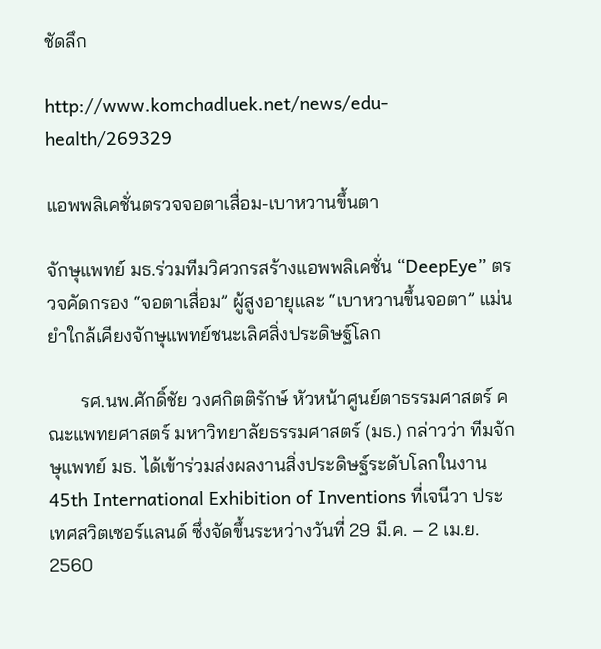ชัดลึก

http://www.komchadluek.net/news/edu-health/269329

แอพพลิเคชั่นตรวจจอตาเสื่อม-เบาหวานขึ้นตา

จักษุแพทย์ มธ.ร่วมทีมวิศวกรสร้างแอพพลิเคชั่น “DeepEye” ตรวจคัดกรอง “จอตาเสื่อม” ผู้สูงอายุและ “เบาหวานขึ้นจอตา” แม่นยำใกล้เคียงจักษุแพทย์ชนะเลิศสิ่งประดิษฐ์โลก

       รศ.นพ.ศักดิ์ชัย วงศกิตติรักษ์ หัวหน้าศูนย์ตาธรรมศาสตร์ คณะแพทยศาสตร์ มหาวิทยาลัยธรรมศาสตร์ (มธ.) กล่าวว่า ทีมจักษุแพทย์ มธ. ได้เข้าร่วมส่งผลงานสิ่งประดิษฐ์ระดับโลกในงาน 45th International Exhibition of Inventions ที่เจนีวา ประเทศสวิตเซอร์แลนด์ ซึ่งจัดขึ้นระหว่างวันที่ 29 มี.ค. – 2 เม.ย. 2560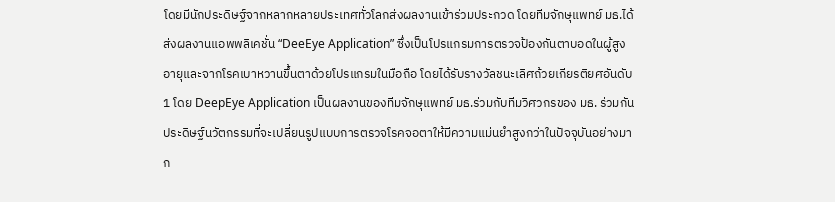โดยมีนักประดิษฐ์จากหลากหลายประเทศทั่วโลกส่งผลงานเข้าร่วมประกวด โดยทีมจักษุแพทย์ มธ.ได้ส่งผลงานแอพพลิเคชั่น “DeeEye Application” ซึ่งเป็นโปรแกรมการตรวจป้องกันตาบอดในผู้สูงอายุและจากโรคเบาหวานขึ้นตาด้วยโปรแกรมในมือถือ โดยได้รับรางวัลชนะเลิศถ้วยเกียรติยศอันดับ 1 โดย DeepEye Application เป็นผลงานของทีมจักษุแพทย์ มธ.ร่วมกับทีมวิศวกรของ มธ. ร่วมกันประดิษฐ์นวัตกรรมที่จะเปลี่ยนรูปแบบการตรวจโรคจอตาให้มีความแม่นยำสูงกว่าในปัจจุบันอย่างมาก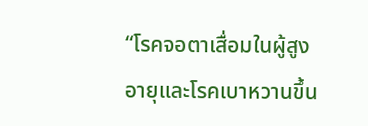“โรคจอตาเสื่อมในผู้สูงอายุและโรคเบาหวานขึ้น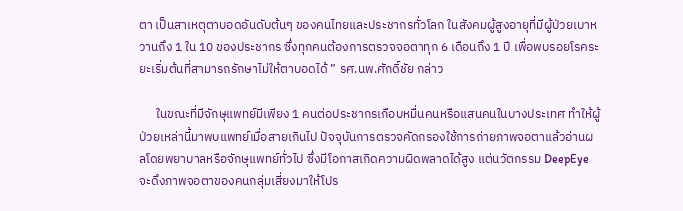ตา เป็นสาเหตุตาบอดอันดับต้นๆ ของคนไทยและประชากรทั่วโลก ในสังคมผู้สูงอายุที่มีผู้ป่วยเบาหวานถึง 1 ใน 10 ของประชากร ซึ่งทุกคนต้องการตรวจจอตาทุก 6 เดือนถึง 1 ปี เพื่อพบรอยโรคระยะเริ่มต้นที่สามารถรักษาไม่ให้ตาบอดได้ ” รศ.นพ.ศักดิ์ชัย กล่าว

      ในขณะที่มีจักษุแพทย์มีเพียง 1 คนต่อประชากรเกือบหมื่นคนหรือแสนคนในบางประเทศ ทำให้ผู้ป่วยเหล่านี้มาพบแพทย์เมื่อสายเกินไป ปัจจุบันการตรวจคัดกรองใช้การถ่ายภาพจอตาแล้วอ่านผลโดยพยาบาลหรือจักษุแพทย์ทั่วไป ซึ่งมีโอกาสเกิดความผิดพลาดได้สูง แต่นวัตกรรม DeepEye จะดึงภาพจอตาของคนกลุ่มเสี่ยงมาให้โปร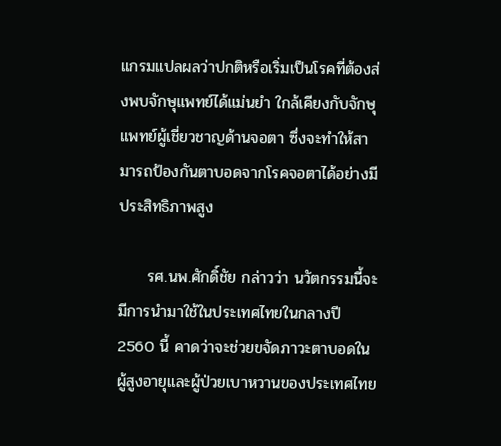แกรมแปลผลว่าปกติหรือเริ่มเป็นโรคที่ต้องส่งพบจักษุแพทย์ได้แม่นยำ ใกล้เคียงกับจักษุแพทย์ผู้เชี่ยวชาญด้านจอตา ซึ่งจะทำให้สามารถป้องกันตาบอดจากโรคจอตาได้อย่างมีประสิทธิภาพสูง

     รศ.นพ.ศักดิ์ชัย กล่าวว่า นวัตกรรมนี้จะมีการนำมาใช้ในประเทศไทยในกลางปี 2560 นี้ คาดว่าจะช่วยขจัดภาวะตาบอดในผู้สูงอายุและผู้ป่วยเบาหวานของประเทศไทย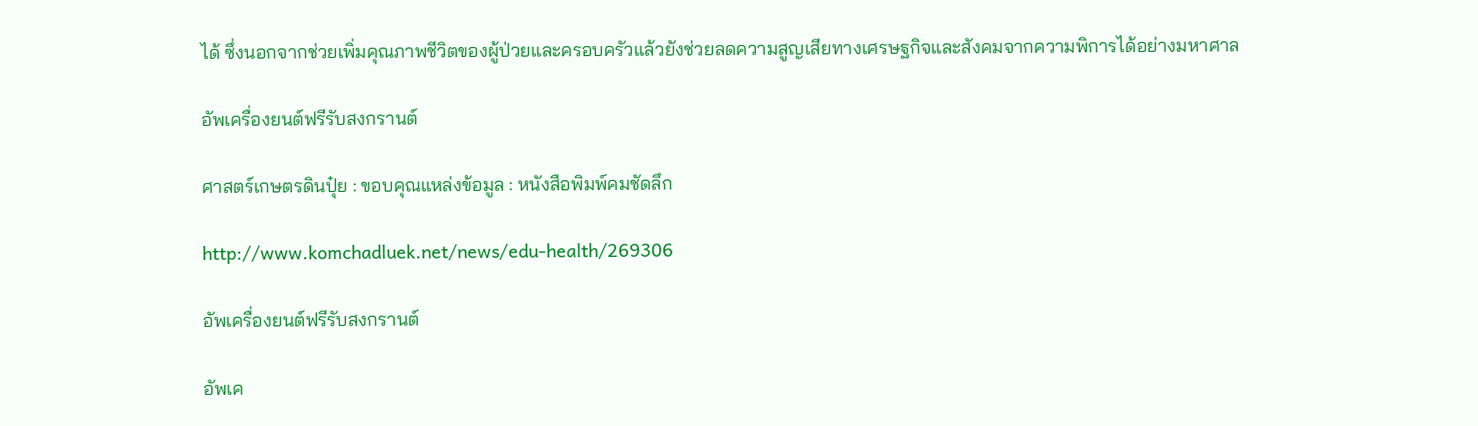ได้ ซึ่งนอกจากช่วยเพิ่มคุณภาพชีวิตของผู้ป่วยและครอบครัวแล้วยังช่วยลดความสูญเสียทางเศรษฐกิจและสังคมจากความพิการได้อย่างมหาศาล

อัพเครื่องยนต์ฟรีรับสงกรานต์

ศาสตร์เกษตรดินปุ๋ย : ขอบคุณแหล่งข้อมูล : หนังสือพิมพ์คมชัดลึก

http://www.komchadluek.net/news/edu-health/269306

อัพเครื่องยนต์ฟรีรับสงกรานต์

อัพเค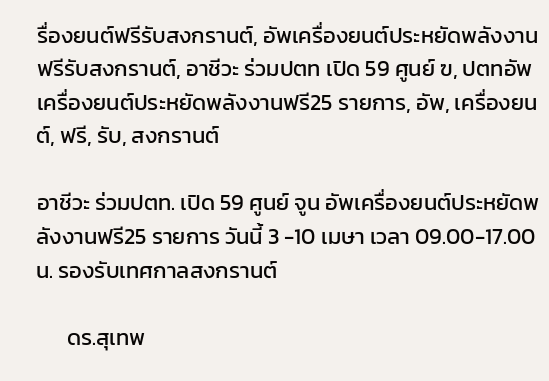รื่องยนต์ฟรีรับสงกรานต์, อัพเครื่องยนต์ประหยัดพลังงานฟรีรับสงกรานต์, อาชีวะ ร่วมปตท เปิด 59 ศูนย์ ฃ, ปตทอัพเครื่องยนต์ประหยัดพลังงานฟรี25 รายการ, อัพ, เครื่องยนต์, ฟรี, รับ, สงกรานต์

อาชีวะ ร่วมปตท. เปิด 59 ศูนย์ จูน อัพเครื่องยนต์ประหยัดพลังงานฟรี25 รายการ วันนี้ 3 -10 เมษา เวลา 09.00-17.00 น. รองรับเทศกาลสงกรานต์

      ดร.สุเทพ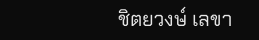ชิตยวงษ์ เลขา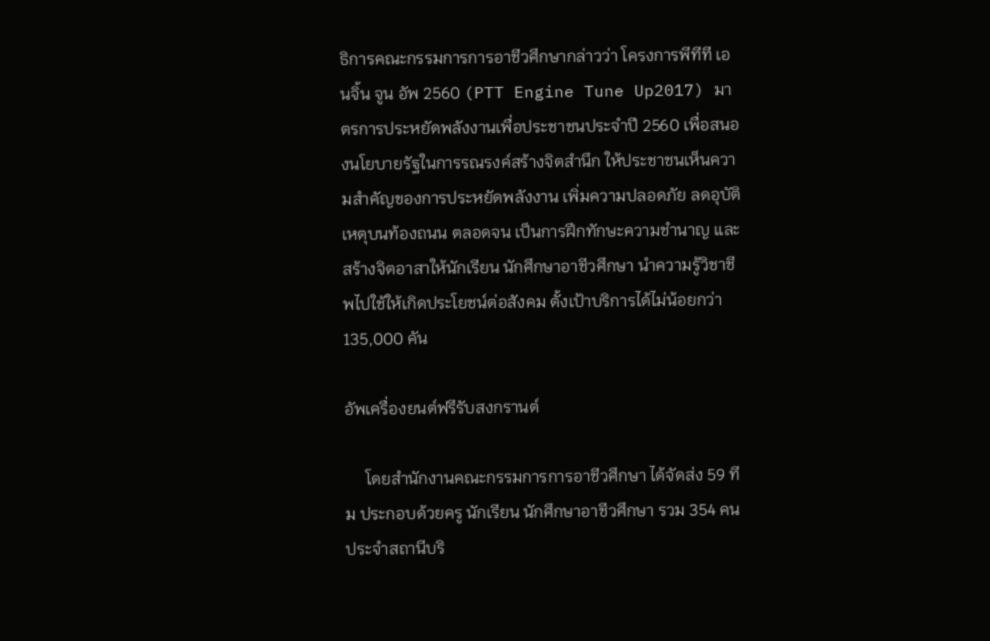ธิการคณะกรรมการการอาชีวศึกษากล่าวว่า โครงการพีทีที เอนจิ้น จูน อัพ 2560 (PTT Engine Tune Up2017) มาตรการประหยัดพลังงานเพื่อประชาชนประจำปี 2560 เพื่อสนองนโยบายรัฐในการรณรงค์สร้างจิตสำนึก ให้ประชาชนเห็นความสำคัญของการประหยัดพลังงาน เพิ่มความปลอดภัย ลดอุบัติเหตุบนท้องถนน ตลอดจน เป็นการฝึกทักษะความชำนาญ และสร้างจิตอาสาให้นักเรียน นักศึกษาอาชีวศึกษา นำความรู้วิชาชีพไปใช้ให้เกิดประโยชน์ต่อสังคม ตั้งเป้าบริการได้ไม่น้อยกว่า 135,000 คัน

อัพเครื่องยนต์ฟรีรับสงกรานต์

     โดยสำนักงานคณะกรรมการการอาชีวศึกษา ได้จัดส่ง 59 ทีม ประกอบด้วยครู นักเรียน นักศึกษาอาชีวศึกษา รวม 354 คน ประจำสถานีบริ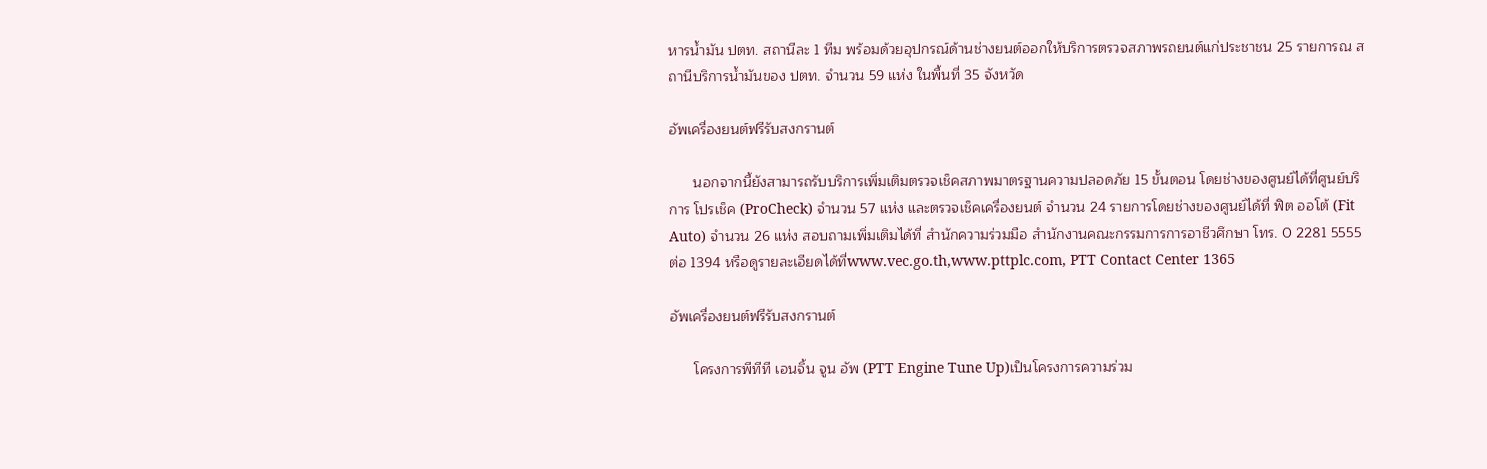หารน้ำมัน ปตท. สถานีละ 1 ทีม พร้อมด้วยอุปกรณ์ด้านช่างยนต์ออกให้บริการตรวจสภาพรถยนต์แก่ประชาชน 25 รายการณ สถานีบริการน้ำมันของ ปตท. จำนวน 59 แห่ง ในพื้นที่ 35 จังหวัด

อัพเครื่องยนต์ฟรีรับสงกรานต์

      นอกจากนี้ยังสามารถรับบริการเพิ่มเติมตรวจเช็คสภาพมาตรฐานความปลอดภัย 15 ขั้นตอน โดยช่างของศูนย์ได้ที่ศูนย์บริการ โปรเช็ค (ProCheck) จำนวน 57 แห่ง และตรวจเช็คเครื่องยนต์ จำนวน 24 รายการโดยช่างของศูนย์ได้ที่ ฟิต ออโต้ (Fit Auto) จำนวน 26 แห่ง สอบถามเพิ่มเติมได้ที่ สำนักความร่วมมือ สำนักงานคณะกรรมการการอาชีวศึกษา โทร. 0 2281 5555 ต่อ 1394 หรือดูรายละเอียดได้ที่www.vec.go.th,www.pttplc.com, PTT Contact Center 1365

อัพเครื่องยนต์ฟรีรับสงกรานต์

      โครงการพีทีที เอนจิ้น จูน อัพ (PTT Engine Tune Up)เป็นโครงการความร่วม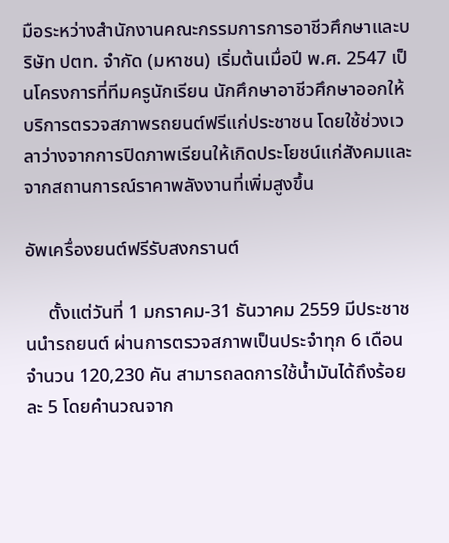มือระหว่างสำนักงานคณะกรรมการการอาชีวศึกษาและบริษัท ปตท. จำกัด (มหาชน) เริ่มต้นเมื่อปี พ.ศ. 2547 เป็นโครงการที่ทีมครูนักเรียน นักศึกษาอาชีวศึกษาออกให้บริการตรวจสภาพรถยนต์ฟรีแก่ประชาชน โดยใช้ช่วงเวลาว่างจากการปิดภาพเรียนให้เกิดประโยชน์แก่สังคมและจากสถานการณ์ราคาพลังงานที่เพิ่มสูงขึ้น

อัพเครื่องยนต์ฟรีรับสงกรานต์

     ตั้งแต่วันที่ 1 มกราคม-31 ธันวาคม 2559 มีประชาชนนำรถยนต์ ผ่านการตรวจสภาพเป็นประจำทุก 6 เดือน จำนวน 120,230 คัน สามารถลดการใช้น้ำมันได้ถึงร้อยละ 5 โดยคำนวณจาก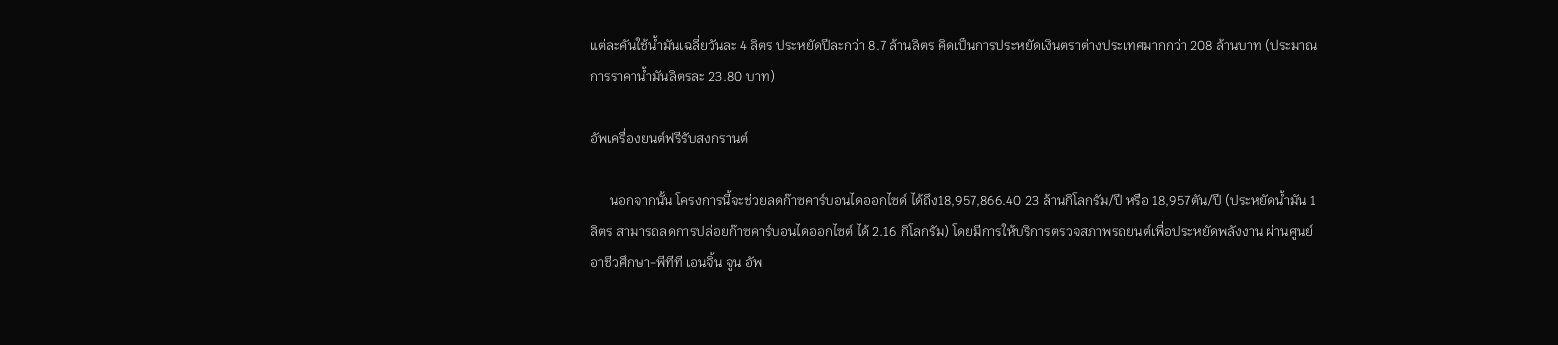แต่ละคันใช้น้ำมันเฉลี่ยวันละ 4 ลิตร ประหยัดปีละกว่า 8.7 ล้านลิตร คิดเป็นการประหยัดเงินตราต่างประเทศมากกว่า 208 ล้านบาท (ประมาณการราคาน้ำมันลิตรละ 23.80 บาท)

อัพเครื่องยนต์ฟรีรับสงกรานต์

      นอกจากนั้น โครงการนี้จะช่วยลดก๊าซคาร์บอนไดออกไซด์ ได้ถึง18,957,866.40 23 ล้านกิโลกรัม/ปี หรือ 18,957ตัน/ปี (ประหยัดน้ำมัน 1 ลิตร สามารถลดการปล่อยก๊าซคาร์บอนไดออกไซต์ ได้ 2.16 กิโลกรัม) โดยมีการให้บริการตรวจสภาพรถยนต์เพื่อประหยัดพลังงาน ผ่านศูนย์อาชีวศึกษา-พีทีที เอนจิ้น จูน อัพ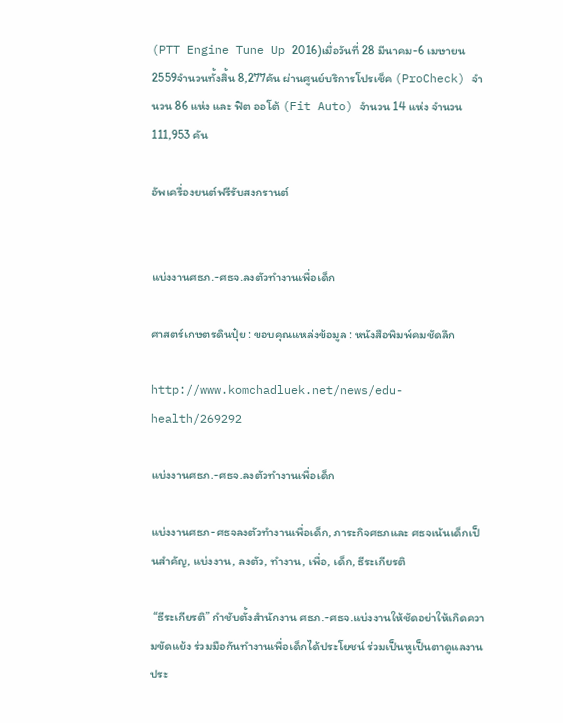(PTT Engine Tune Up 2016)เมื่อวันที่ 28 มีนาคม-6 เมษายน 2559จำนวนทั้งสิ้น 8,277คัน ผ่านศูนย์บริการโปรเช็ค (ProCheck) จำนวน 86 แห่ง และ ฟิต ออโต้ (Fit Auto) จำนวน 14 แห่ง จำนวน 111,953 คัน

อัพเครื่องยนต์ฟรีรับสงกรานต์


แบ่งงานศธภ.-ศธจ.ลงตัวทำงานเพื่อเด็ก

ศาสตร์เกษตรดินปุ๋ย : ขอบคุณแหล่งข้อมูล : หนังสือพิมพ์คมชัดลึก

http://www.komchadluek.net/news/edu-health/269292

แบ่งงานศธภ.-ศธจ.ลงตัวทำงานเพื่อเด็ก

แบ่งงานศธภ-ศธจลงตัวทำงานเพื่อเด็ก, ภาระกิจศธภและ ศธจเน้นเด็กเป็นสำคัญ, แบ่งงาน, ลงตัว, ทำงาน, เพื่อ, เด็ก, ธีระเกียรติ

 “ธีระเกียรติ” กำชับตั้งสำนักงาน ศธภ.-ศธจ.แบ่งงานให้ชัดอย่าให้เกิดความขัดแย้ง ร่วมมือกันทำงานเพื่อเด็กได้ประโยชน์ ร่วมเป็นหูเป็นตาดูแลงานประ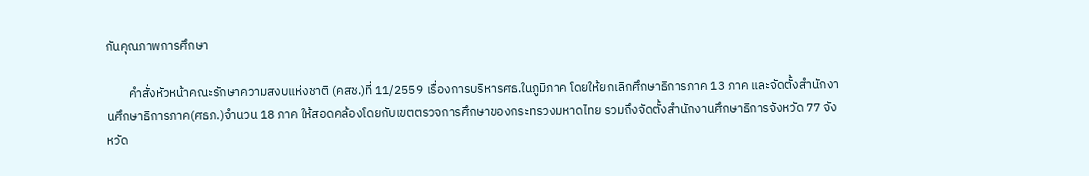กันคุณภาพการศึกษา

        คำสั่งหัวหน้าคณะรักษาความสงบแห่งชาติ (คสช.)ที่ 11/2559 เรื่องการบริหารศธ.ในภูมิภาค โดยให้ยกเลิกศึกษาธิการภาค 13 ภาค และจัดตั้งสำนักงานศึกษาธิการภาค(ศธภ.)จำนวน 18 ภาค ให้สอดคล้องโดยกับเขตตรวจการศึกษาของกระทรวงมหาดไทย รวมถึงจัดตั้งสำนักงานศึกษาธิการจังหวัด 77 จังหวัด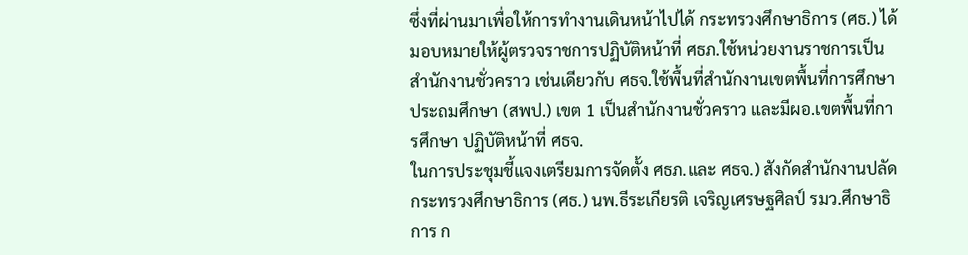ซึ่งที่ผ่านมาเพื่อให้การทำงานเดินหน้าไปได้ กระทรวงศึกษาธิการ (ศธ.) ได้มอบหมายให้ผู้ตรวจราชการปฏิบัติหน้าที่ ศธภ.ใช้หน่วยงานราชการเป็นสำนักงานชั่วคราว เช่นเดียวกับ ศธจ.ใช้พื้นที่สำนักงานเขตพื้นที่การศึกษาประถมศึกษา (สพป.) เขต 1 เป็นสำนักงานชั่วคราว และมีผอ.เขตพื้นที่การศึกษา ปฏิบัติหน้าที่ ศธจ.
ในการประชุมชี้แจงเตรียมการจัดตั้ง ศธภ.และ ศธจ.) สังกัดสำนักงานปลัดกระทรวงศึกษาธิการ (ศธ.) นพ.ธีระเกียรติ เจริญเศรษฐศิลป์ รมว.ศึกษาธิการ ก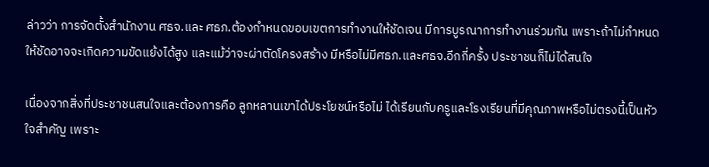ล่าวว่า การจัดตั้งสำนักงาน ศธจ.และ ศธภ.ต้องกำหนดขอบเขตการทำงานให้ชัดเจน มีการบูรณาการทำงานร่วมกัน เพราะถ้าไม่กำหนดให้ชัดอาจจะเกิดความขัดแย้งได้สูง และแม้ว่าจะผ่าตัดโครงสร้าง มีหรือไม่มีศธภ.และศธจ.อีกกี่ครั้ง ประชาชนก็ไม่ได้สนใจ

เนื่องจากสิ่งที่ประชาชนสนใจและต้องการคือ ลูกหลานเขาได้ประโยชน์หรือไม่ ได้เรียนกับครูและโรงเรียนที่มีคุณภาพหรือไม่ตรงนี้เป็นหัวใจสำคัญ เพราะ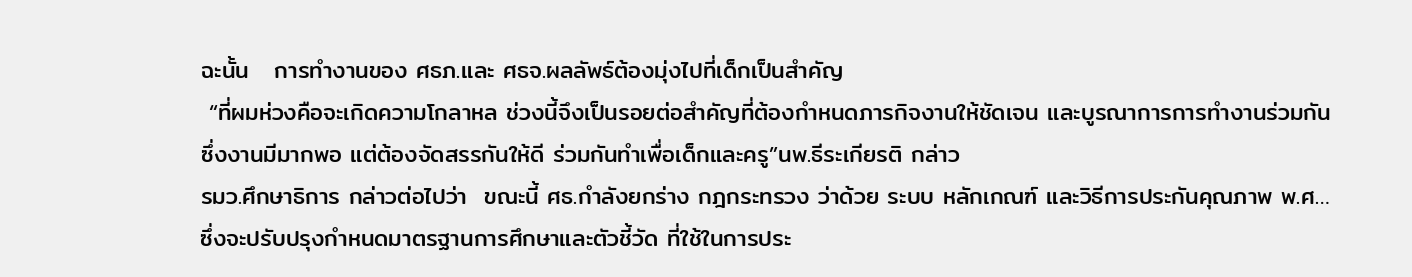ฉะนั้น   การทำงานของ ศธภ.และ ศธจ.ผลลัพธ์ต้องมุ่งไปที่เด็กเป็นสำคัญ
 “ที่ผมห่วงคือจะเกิดความโกลาหล ช่วงนี้จึงเป็นรอยต่อสำคัญที่ต้องกำหนดภารกิจงานให้ชัดเจน และบูรณาการการทำงานร่วมกัน ซึ่งงานมีมากพอ แต่ต้องจัดสรรกันให้ดี ร่วมกันทำเพื่อเด็กและครู”นพ.ธีระเกียรติ กล่าว
รมว.ศึกษาธิการ กล่าวต่อไปว่า  ขณะนี้ ศธ.กำลังยกร่าง กฎกระทรวง ว่าด้วย ระบบ หลักเกณฑ์ และวิธีการประกันคุณภาพ พ.ศ…   ซึ่งจะปรับปรุงกำหนดมาตรฐานการศึกษาและตัวชี้วัด ที่ใช้ในการประ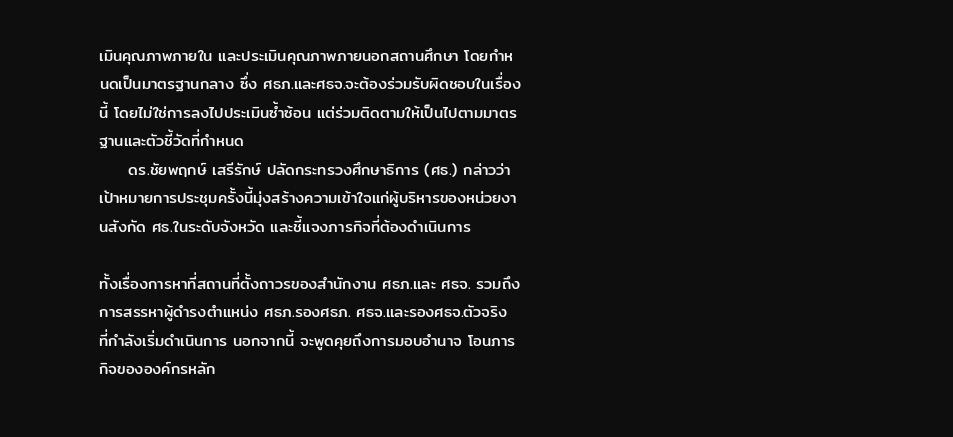เมินคุณภาพภายใน และประเมินคุณภาพภายนอกสถานศึกษา โดยกำหนดเป็นมาตรฐานกลาง ซึ่ง ศธภ.และศธจ.จะต้องร่วมรับผิดชอบในเรื่องนี้ โดยไม่ใช่การลงไปประเมินซ้ำซ้อน แต่ร่วมติดตามให้เป็นไปตามมาตรฐานและตัวชี้วัดที่กำหนด
     ดร.ชัยพฤกษ์ เสรีรักษ์ ปลัดกระทรวงศึกษาธิการ (ศธ.) กล่าวว่า เป้าหมายการประชุมครั้งนี้มุ่งสร้างความเข้าใจแก่ผู้บริหารของหน่วยงานสังกัด ศธ.ในระดับจังหวัด และชี้แจงภารกิจที่ต้องดำเนินการ

ทั้งเรื่องการหาที่สถานที่ตั้งถาวรของสำนักงาน ศธภ.และ ศธจ. รวมถึงการสรรหาผู้ดำรงตำแหน่ง ศธภ.รองศธภ. ศธจ.และรองศธจ.ตัวจริง ที่กำลังเริ่มดำเนินการ นอกจากนี้ จะพูดคุยถึงการมอบอำนาจ โอนภารกิจขององค์กรหลัก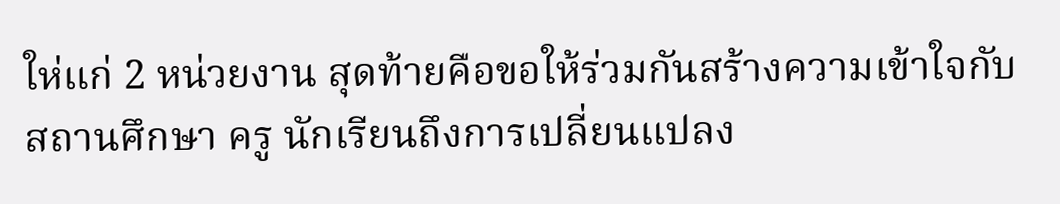ให่แก่ 2 หน่วยงาน สุดท้ายคือขอให้ร่วมกันสร้างความเข้าใจกับสถานศึกษา ครู นักเรียนถึงการเปลี่ยนแปลง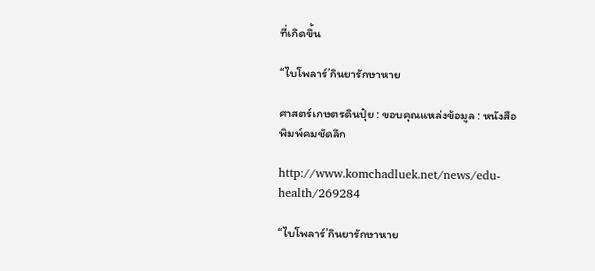ที่เกิดขึ้น

“ไบโพลาร์’กินยารักษาหาย

ศาสตร์เกษตรดินปุ๋ย : ขอบคุณแหล่งข้อมูล : หนังสือพิมพ์คมชัดลึก

http://www.komchadluek.net/news/edu-health/269284

“ไบโพลาร์’กินยารักษาหาย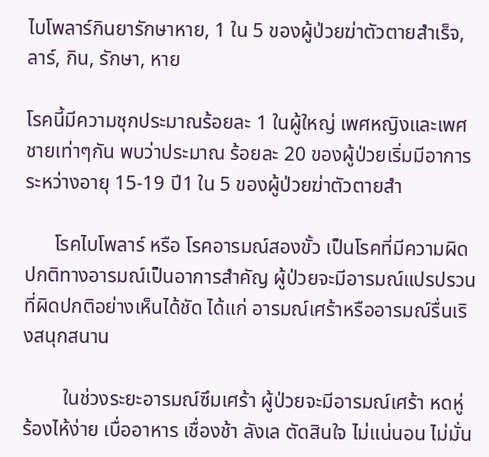ไบโพลาร์กินยารักษาหาย, 1 ใน 5 ของผู้ป่วยฆ่าตัวตายสำเร็จ, ลาร์, กิน, รักษา, หาย

โรคนี้มีความชุกประมาณร้อยละ 1 ในผู้ใหญ่ เพศหญิงและเพศชายเท่าๆกัน พบว่าประมาณ ร้อยละ 20 ของผู้ป่วยเริ่มมีอาการระหว่างอายุ 15-19 ปี1 ใน 5 ของผู้ป่วยฆ่าตัวตายสำ

      โรคไบโพลาร์ หรือ โรคอารมณ์สองขั้ว เป็นโรคที่มีความผิดปกติทางอารมณ์เป็นอาการสำคัญ ผู้ป่วยจะมีอารมณ์แปรปรวนที่ผิดปกติอย่างเห็นได้ชัด ได้แก่ อารมณ์เศร้าหรืออารมณ์รื่นเริงสนุกสนาน

        ในช่วงระยะอารมณ์ซึมเศร้า ผู้ป่วยจะมีอารมณ์เศร้า หดหู่ ร้องไห้ง่าย เบื่ออาหาร เชื่องช้า ลังเล ตัดสินใจ ไม่แน่นอน ไม่มั่น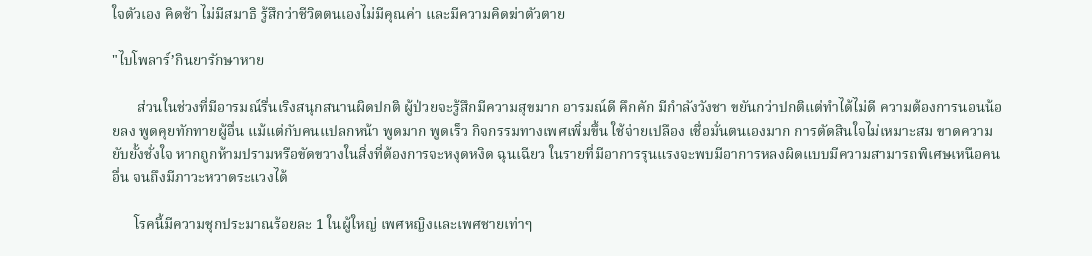ใจตัวเอง คิดช้า ไม่มีสมาธิ รู้สึกว่าชีวิตตนเองไม่มีคุณค่า และมีความคิดฆ่าตัวตาย

"ไบโพลาร์’กินยารักษาหาย

       ส่วนในช่วงที่มีอารมณ์รื่นเริงสนุกสนานผิดปกติ ผู้ป่วยจะรู้สึกมีความสุขมาก อารมณ์ดี คึกคัก มีกำลังวังชา ขยันกว่าปกติแต่ทำได้ไม่ดี ความต้องการนอนน้อยลง พูดคุยทักทายผู้อื่น แม้แต่กับคนแปลกหน้า พูดมาก พูดเร็ว กิจกรรมทางเพศเพิ่มขึ้น ใช้จ่ายเปลือง เชื่อมั่นตนเองมาก การตัดสินใจไม่เหมาะสม ขาดความยับยั้งชั่งใจ หากถูกห้ามปรามหรือขัดขวางในสิ่งที่ต้องการจะหงุดหงิด ฉุนเฉียว ในรายที่มีอาการรุนแรงจะพบมีอาการหลงผิดแบบมีความสามารถพิเศษเหนือคนอื่น จนถึงมีภาวะหวาดระแวงได้

      โรคนี้มีความชุกประมาณร้อยละ 1 ในผู้ใหญ่ เพศหญิงและเพศชายเท่าๆ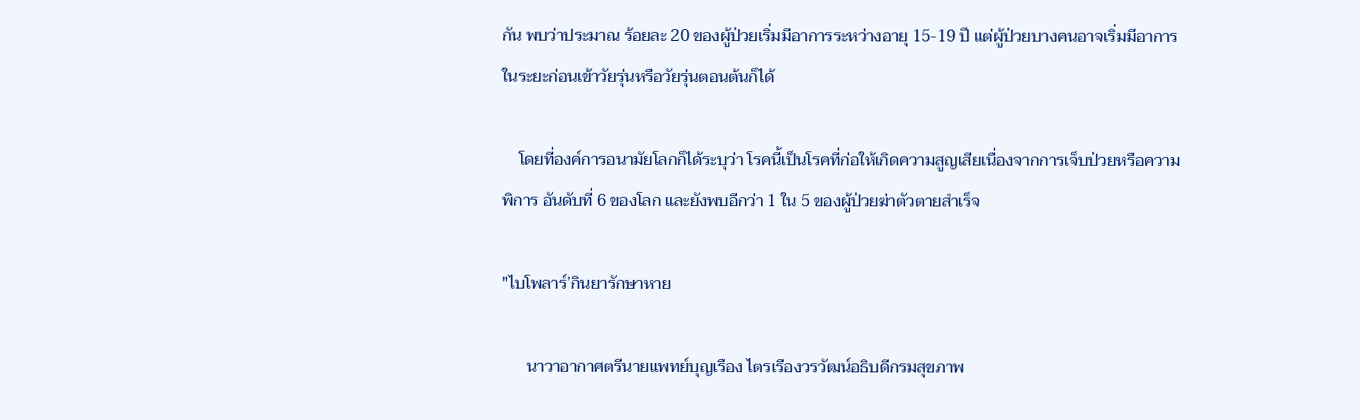กัน พบว่าประมาณ ร้อยละ 20 ของผู้ป่วยเริ่มมีอาการระหว่างอายุ 15-19 ปี แต่ผู้ป่วยบางคนอาจเริ่มมีอาการในระยะก่อนเข้าวัยรุ่นหรือวัยรุ่นตอนต้นก็ได้

    โดยที่องค์การอนามัยโลกก็ได้ระบุว่า โรคนี้เป็นโรคที่ก่อให้เกิดความสูญเสียเนื่องจากการเจ็บป่วยหรือความพิการ อันดับที่ 6 ของโลก และยังพบอีกว่า 1 ใน 5 ของผู้ป่วยฆ่าตัวตายสำเร็จ

"ไบโพลาร์’กินยารักษาหาย

      นาวาอากาศตรีนายแพทย์บุญเรือง ไตรเรืองวรวัฒน์อธิบดีกรมสุขภาพ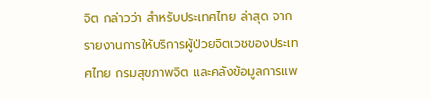จิต กล่าวว่า สำหรับประเทศไทย ล่าสุด จากรายงานการให้บริการผู้ป่วยจิตเวชของประเทศไทย กรมสุขภาพจิต และคลังข้อมูลการแพ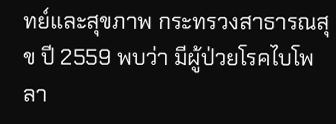ทย์และสุขภาพ กระทรวงสาธารณสุข ปี 2559 พบว่า มีผู้ป่วยโรคไบโพลา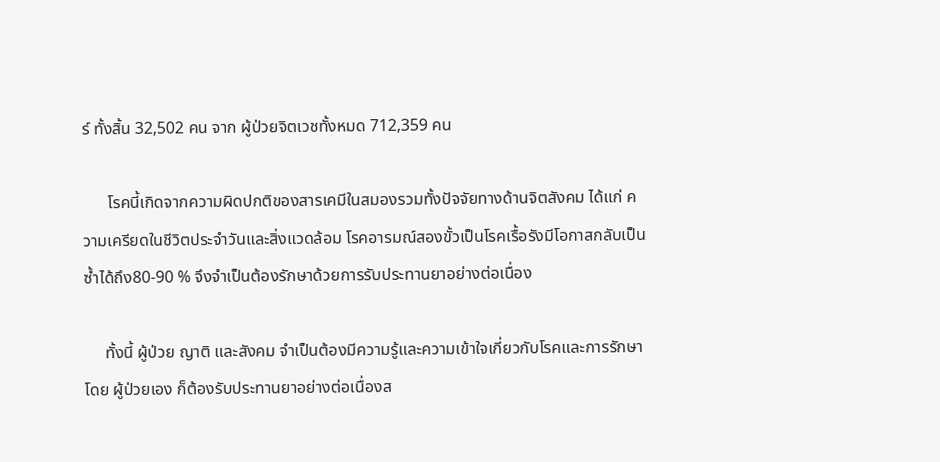ร์ ทั้งสิ้น 32,502 คน จาก ผู้ป่วยจิตเวชทั้งหมด 712,359 คน

      โรคนี้เกิดจากความผิดปกติของสารเคมีในสมองรวมทั้งปัจจัยทางด้านจิตสังคม ได้แก่ ความเครียดในชีวิตประจำวันและสิ่งแวดล้อม โรคอารมณ์สองขั้วเป็นโรคเรื้อรังมีโอกาสกลับเป็นซ้ำได้ถึง80-90 % จึงจำเป็นต้องรักษาด้วยการรับประทานยาอย่างต่อเนื่อง

     ทั้งนี้ ผู้ป่วย ญาติ และสังคม จำเป็นต้องมีความรู้และความเข้าใจเกี่ยวกับโรคและการรักษา โดย ผู้ป่วยเอง ก็ต้องรับประทานยาอย่างต่อเนื่องส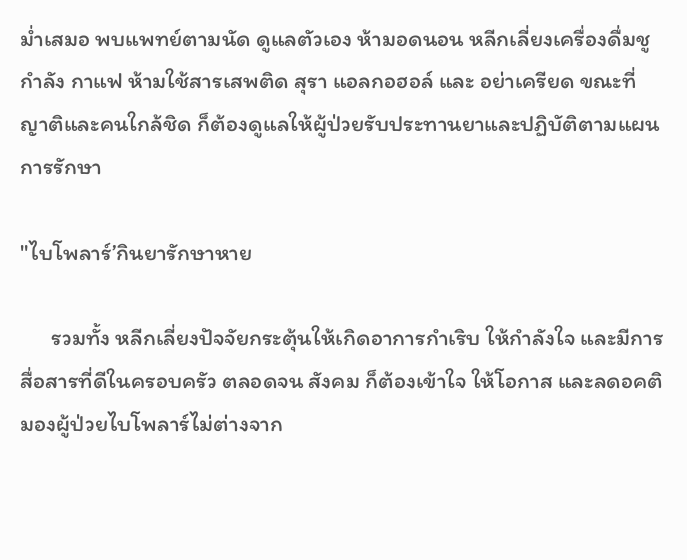ม่ำเสมอ พบแพทย์ตามนัด ดูแลตัวเอง ห้ามอดนอน หลีกเลี่ยงเครื่องดื่มชูกำลัง กาแฟ ห้ามใช้สารเสพติด สุรา แอลกอฮอล์ และ อย่าเครียด ขณะที่ ญาติและคนใกล้ชิด ก็ต้องดูแลให้ผู้ป่วยรับประทานยาและปฏิบัติตามแผนการรักษา

"ไบโพลาร์’กินยารักษาหาย

      รวมทั้ง หลีกเลี่ยงปัจจัยกระตุ้นให้เกิดอาการกำเริบ ให้กำลังใจ และมีการสื่อสารที่ดีในครอบครัว ตลอดจน สังคม ก็ต้องเข้าใจ ให้โอกาส และลดอคติ มองผู้ป่วยไบโพลาร์ไม่ต่างจาก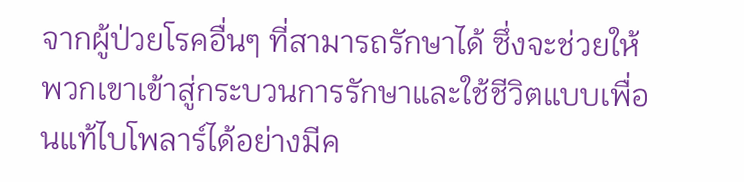จากผู้ป่วยโรคอื่นๆ ที่สามารถรักษาได้ ซึ่งจะช่วยให้พวกเขาเข้าสู่กระบวนการรักษาและใช้ชีวิตแบบเพื่อนแท้ไบโพลาร์ได้อย่างมีค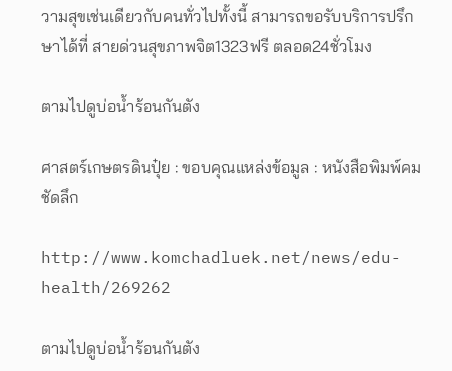วามสุขเช่นเดียวกับคนทั่วไปทั้งนี้ สามารถขอรับบริการปรึกษาได้ที่ สายด่วนสุขภาพจิต1323ฟรี ตลอด24ชั่วโมง

ตามไปดูบ่อน้ำร้อนกันตัง

ศาสตร์เกษตรดินปุ๋ย : ขอบคุณแหล่งข้อมูล : หนังสือพิมพ์คมชัดลึก

http://www.komchadluek.net/news/edu-health/269262

ตามไปดูบ่อน้ำร้อนกันตัง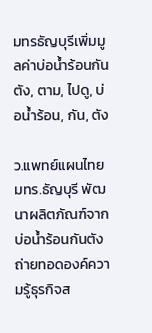มทรธัญบุรีเพิ่มมูลค่าบ่อน้ำร้อนกันตัง, ตาม, ไปดู, บ่อน้ำร้อน, กัน, ตัง

ว.แพทย์แผนไทย มทร.ธัญบุรี พัฒนาผลิตภัณฑ์จากบ่อน้ำร้อนกันตัง ถ่ายทอดองค์ความรู้ธุรกิจส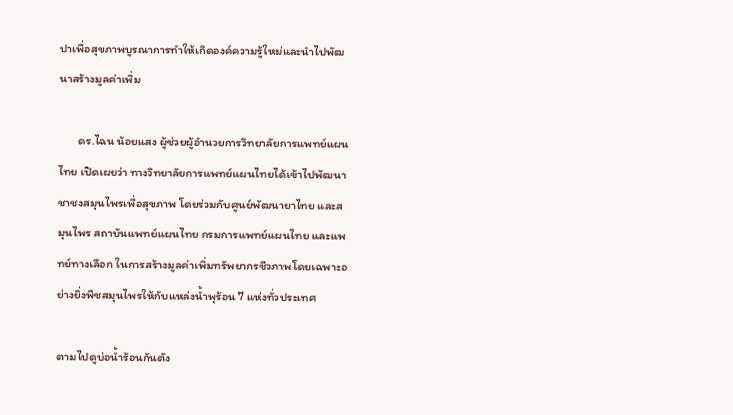ปาเพื่อสุขภาพบูรณาการทำให้เกิดองค์ความรู้ใหม่และนำไปพัฒนาสร้างมูลค่าเพิ่ม

       ดร.ไฉน น้อยแสง ผู้ช่วยผู้อำนวยการวิทยาลัยการแพทย์แผนไทย เปิดเผยว่า ทางวิทยาลัยการแพทย์แผนไทยได้เข้าไปพัฒนาชาชงสมุนไพรเพื่อสุขภาพ โดยร่วมกับศูนย์พัฒนายาไทย และสมุนไพร สถาบันแพทย์แผนไทย กรมการแพทย์แผนไทย และแพทย์ทางเลือก ในการสร้างมูลค่าเพิ่มทรัพยากรชีวภาพโดยเฉพาะอย่างยิ่งพืชสมุนไพรให้กับแหล่งน้ำพุร้อน 7 แห่งทั่วประเทศ

ตามไปดูบ่อน้ำร้อนกันตัง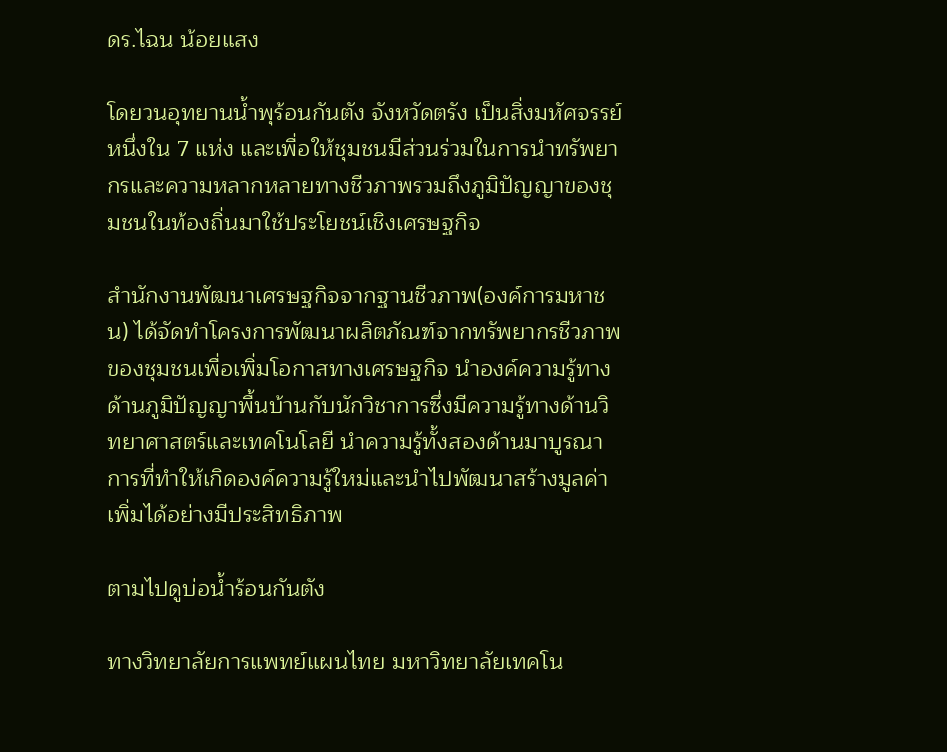ดร.ไฉน น้อยแสง

โดยวนอุทยานน้ำพุร้อนกันตัง จังหวัดตรัง เป็นสิ่งมหัศจรรย์หนึ่งใน 7 แห่ง และเพื่อให้ชุมชนมีส่วนร่วมในการนำทรัพยากรและความหลากหลายทางชีวภาพรวมถึงภูมิปัญญาของชุมชนในท้องถิ่นมาใช้ประโยชน์เชิงเศรษฐกิจ

สำนักงานพัฒนาเศรษฐกิจจากฐานชีวภาพ(องค์การมหาชน) ได้จัดทำโครงการพัฒนาผลิตภัณฑ์จากทรัพยากรชีวภาพของชุมชนเพื่อเพิ่มโอกาสทางเศรษฐกิจ นำองค์ความรู้ทางด้านภูมิปัญญาพื้นบ้านกับนักวิชาการซึ่งมีความรู้ทางด้านวิทยาศาสตร์และเทคโนโลยี นำความรู้ทั้งสองด้านมาบูรณาการที่ทำให้เกิดองค์ความรู้ใหม่และนำไปพัฒนาสร้างมูลค่าเพิ่มได้อย่างมีประสิทธิภาพ

ตามไปดูบ่อน้ำร้อนกันตัง

ทางวิทยาลัยการแพทย์แผนไทย มหาวิทยาลัยเทคโน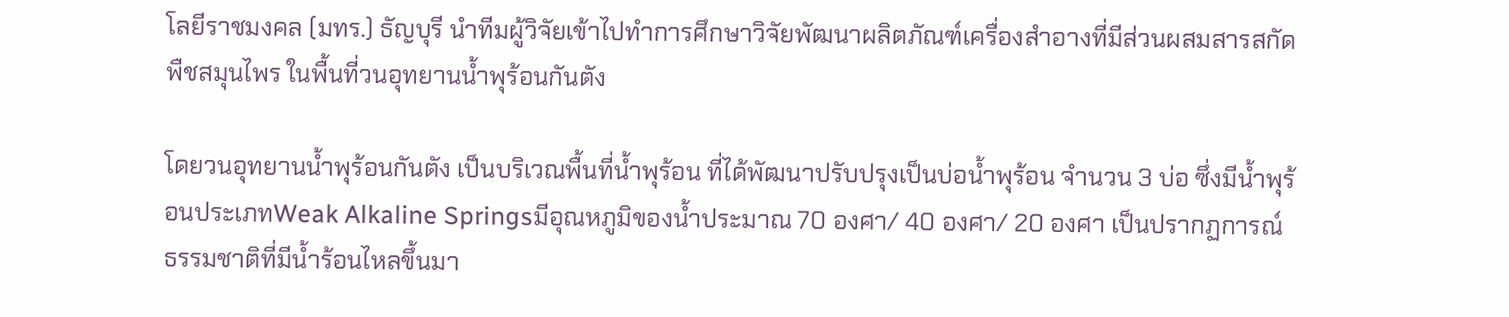โลยีราชมงคล (มทร.) ธัญบุรี นำทีมผู้วิจัยเข้าไปทำการศึกษาวิจัยพัฒนาผลิตภัณฑ์เครื่องสำอางที่มีส่วนผสมสารสกัดพืชสมุนไพร ในพื้นที่วนอุทยานน้ำพุร้อนกันตัง

โดยวนอุทยานน้ำพุร้อนกันตัง เป็นบริเวณพื้นที่น้ำพุร้อน ที่ได้พัฒนาปรับปรุงเป็นบ่อน้ำพุร้อน จำนวน 3 บ่อ ซึ่งมีน้ำพุร้อนประเภทWeak Alkaline Springsมีอุณหภูมิของน้ำประมาณ 70 องศา/ 40 องศา/ 20 องศา เป็นปรากฏการณ์ธรรมชาติที่มีน้ำร้อนไหลขึ้นมา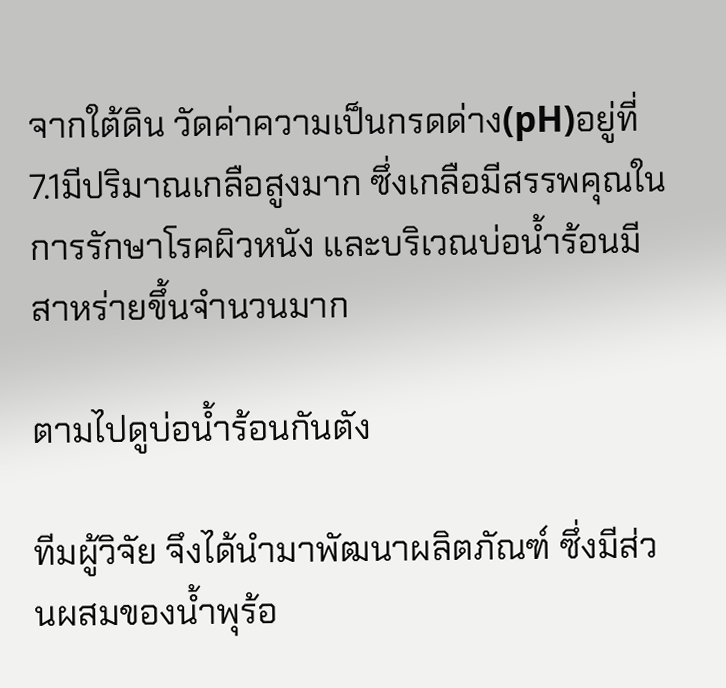จากใต้ดิน วัดค่าความเป็นกรดด่าง(pH)อยู่ที่ 7.1มีปริมาณเกลือสูงมาก ซึ่งเกลือมีสรรพคุณในการรักษาโรคผิวหนัง และบริเวณบ่อน้ำร้อนมีสาหร่ายขึ้นจำนวนมาก

ตามไปดูบ่อน้ำร้อนกันตัง

ทีมผู้วิจัย จึงได้นำมาพัฒนาผลิตภัณฑ์ ซึ่งมีส่วนผสมของน้ำพุร้อ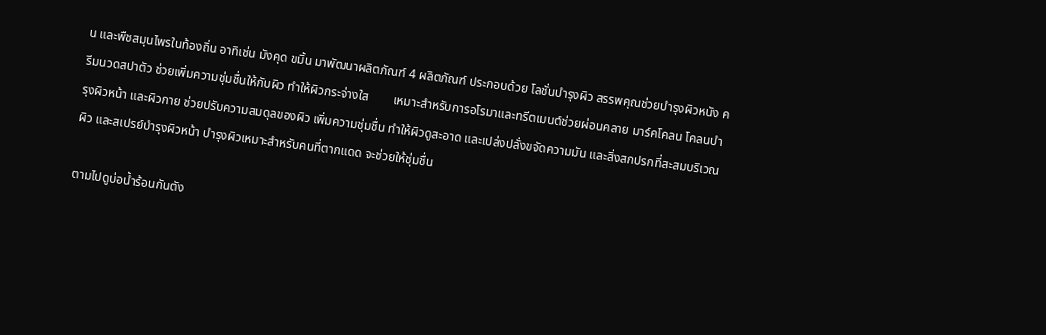น และพืชสมุนไพรในท้องถิ่น อาทิเช่น มังคุด ขมิ้น มาพัฒนาผลิตภัณฑ์ 4 ผลิตภัณฑ์ ประกอบด้วย โลชั่นบำรุงผิว สรรพคุณช่วยบำรุงผิวหนัง ครีมนวดสปาตัว ช่วยเพิ่มความชุ่มชื่นให้กับผิว ทำให้ผิวกระจ่างใส        เหมาะสำหรับการอโรมาและทรีตเมนต์ช่วยผ่อนคลาย มาร์คโคลน โคลนบำรุงผิวหน้า และผิวกาย ช่วยปรับความสมดุลของผิว เพิ่มความชุ่มชื่น ทำให้ผิวดูสะอาด และเปล่งปลั่งขจัดความมัน และสิ่งสกปรกที่สะสมบริเวณผิว และสเปรย์บำรุงผิวหน้า บำรุงผิวเหมาะสำหรับคนที่ตากแดด จะช่วยให้ชุ่มชื่น

ตามไปดูบ่อน้ำร้อนกันตัง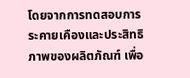โดยจากการทดสอบการระคายเคืองและประสิทธิภาพของผลิตภัณฑ์ เพื่อ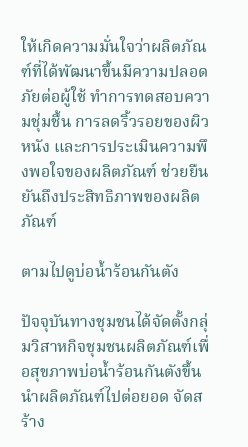ให้เกิดความมั่นใจว่าผลิตภัณฑ์ที่ได้พัฒนาขึ้นมีความปลอดภัยต่อผู้ใช้ ทำการทดสอบความชุ่มชื้น การลดริ้วรอยของผิวหนัง และการประเมินความพึงพอใจของผลิตภัณฑ์ ช่วยยืนยันถึงประสิทธิภาพของผลิตภัณฑ์

ตามไปดูบ่อน้ำร้อนกันตัง

ปัจจุบันทางชุมชนได้จัดตั้งกลุ่มวิสาหกิจชุมชนผลิตภัณฑ์เพื่อสุขภาพบ่อน้ำร้อนกันตังขึ้น นำผลิตภัณฑ์ไปต่อยอด จัดสร้าง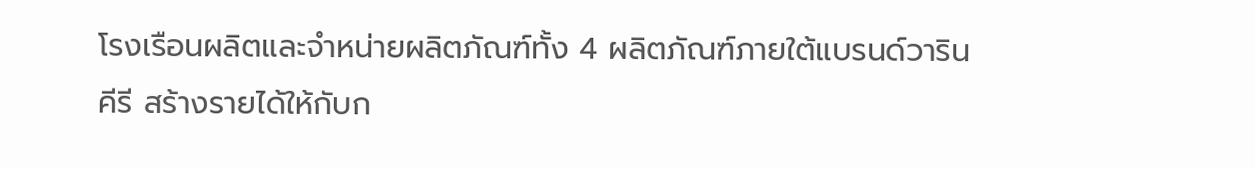โรงเรือนผลิตและจำหน่ายผลิตภัณฑ์ทั้ง 4 ผลิตภัณฑ์ภายใต้แบรนด์วารินคีรี สร้างรายได้ให้กับก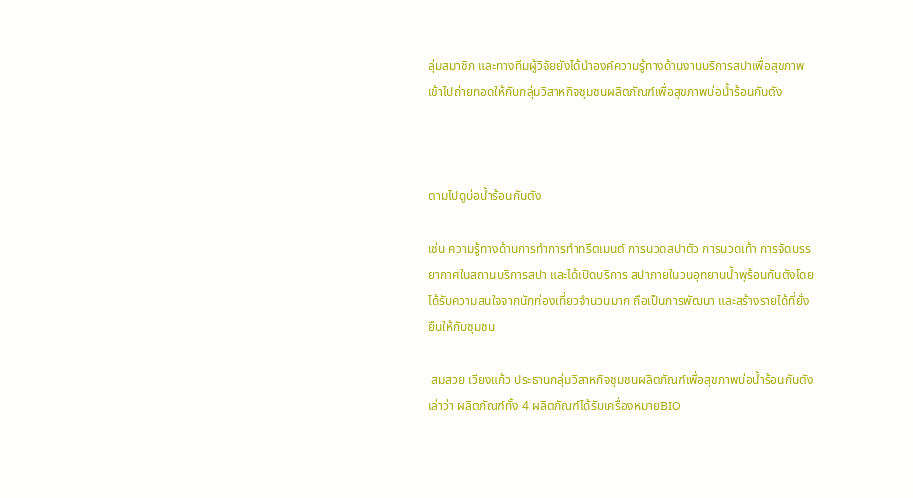ลุ่มสมาชิก และทางทีมผู้วิจัยยังได้นำองค์ความรู้ทางด้านงานบริการสปาเพื่อสุขภาพเข้าไปถ่ายทอดให้กับกลุ่มวิสาหกิจชุมชนผลิตภัณฑ์เพื่อสุขภาพบ่อน้ำร้อนกันตัง



ตามไปดูบ่อน้ำร้อนกันตัง

เช่น ความรู้ทางด้านการทำการทำทรีตเมนต์ การนวดสปาตัว การนวดเท้า การจัดบรรยากาศในสถานบริการสปา และได้เปิดบริการ สปาภายในวนอุทยานน้ำพุร้อนกันตังโดยได้รับความสนใจจากนักท่องเที่ยวจำนวนมาก ถือเป็นการพัฒนา และสร้างรายได้ที่ยั่งยืนให้กับชุมชน

 สมสวย เวียงแก้ว ประธานกลุ่มวิสาหกิจชุมชนผลิตภัณฑ์เพื่อสุขภาพบ่อน้ำร้อนกันตัง เล่าว่า ผลิตภัณฑ์ทั้ง 4 ผลิตภัณฑ์ได้รับเครื่องหมายBIO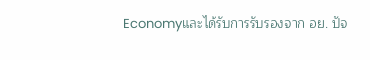Economyและได้รับการรับรองจาก อย. ปัจ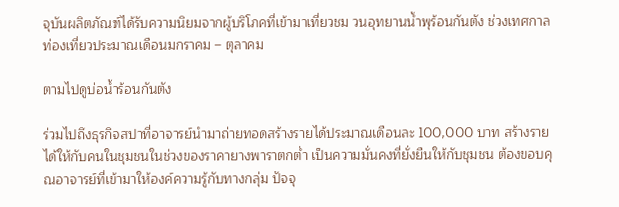จุบันผลิตภัณฑ์ได้รับความนิยมจากผู้บริโภคที่เข้ามาเที่ยวชม วนอุทยานน้ำพุร้อนกันตัง ช่วงเทศกาลท่องเที่ยวประมาณเดือนมกราคม – ตุลาคม

ตามไปดูบ่อน้ำร้อนกันตัง

ร่วมไปถึงธุรกิจสปาที่อาจารย์นำมาถ่ายทอดสร้างรายได้ประมาณเดือนละ 100,000 บาท สร้างรายได้ให้กับคนในชุมชนในช่วงของราคายางพาราตกต่ำ เป็นความมั่นคงที่ยั่งยืนให้กับชุมชน ต้องขอบคุณอาจารย์ที่เข้ามาให้องค์ความรู้กับทางกลุ่ม ปัจจุ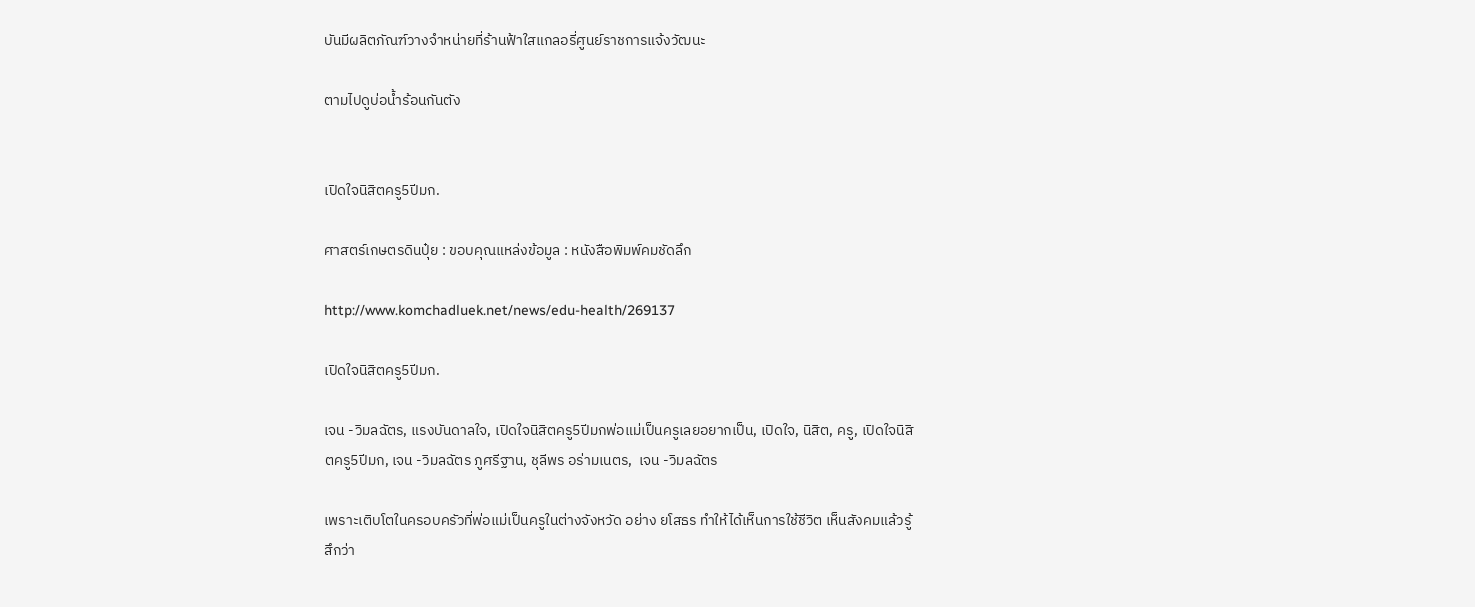บันมีผลิตภัณฑ์วางจำหน่ายที่ร้านฟ้าใสแกลอรี่ศูนย์ราชการแจ้งวัฒนะ

ตามไปดูบ่อน้ำร้อนกันตัง


เปิดใจนิสิตครู5ปีมก.

ศาสตร์เกษตรดินปุ๋ย : ขอบคุณแหล่งข้อมูล : หนังสือพิมพ์คมชัดลึก

http://www.komchadluek.net/news/edu-health/269137

เปิดใจนิสิตครู5ปีมก.

เจน -วิมลฉัตร, แรงบันดาลใจ, เปิดใจนิสิตครู5ปีมกพ่อแม่เป็นครูเลยอยากเป็น, เปิดใจ, นิสิต, ครู, เปิดใจนิสิตครู5ปีมก, เจน -วิมลฉัตร ภูศรีฐาน, ชุลีพร อร่ามเนตร,  เจน -วิมลฉัตร

เพราะเติบโตในครอบครัวที่พ่อแม่เป็นครูในต่างจังหวัด อย่าง ยโสธร ทำให้ได้เห็นการใช้ชีวิต เห็นสังคมแล้วรู้สึกว่า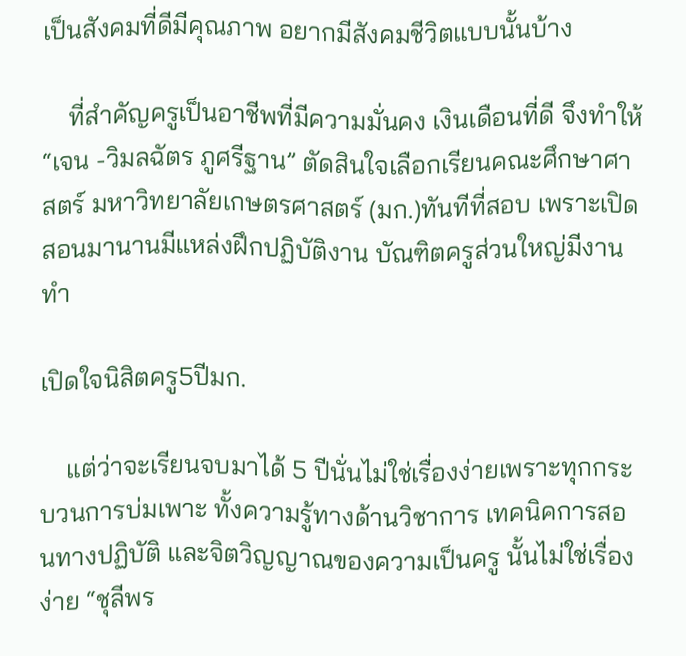เป็นสังคมที่ดีมีคุณภาพ อยากมีสังคมชีวิตแบบนั้นบ้าง

    ที่สำคัญครูเป็นอาชีพที่มีความมั่นคง เงินเดือนที่ดี จึงทำให้“เจน -วิมลฉัตร ภูศรีฐาน” ตัดสินใจเลือกเรียนคณะศึกษาศาสตร์ มหาวิทยาลัยเกษตรศาสตร์ (มก.)ทันทีที่สอบ เพราะเปิดสอนมานานมีแหล่งฝึกปฏิบัติงาน บัณฑิตครูส่วนใหญ่มีงานทำ

เปิดใจนิสิตครู5ปีมก.

    แต่ว่าจะเรียนจบมาได้ 5 ปีนั่นไม่ใช่เรื่องง่ายเพราะทุกกระบวนการบ่มเพาะ ทั้งความรู้ทางด้านวิชาการ เทคนิคการสอนทางปฏิบัติ และจิตวิญญาณของความเป็นครู นั้นไม่ใช่เรื่องง่าย “ชุลีพร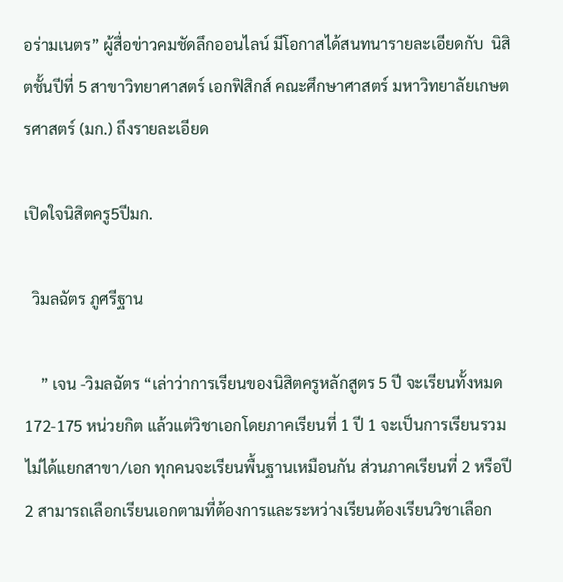อร่ามเนตร” ผู้สื่อข่าวคมชัดลึกออนไลน์ มีโอกาสได้สนทนารายละเอียดกับ  นิสิตชั้นปีที่ 5 สาขาวิทยาศาสตร์ เอกฟิสิกส์ คณะศึกษาศาสตร์ มหาวิทยาลัยเกษตรศาสตร์ (มก.) ถึงรายละเอียด

เปิดใจนิสิตครู5ปีมก.

  วิมลฉัตร ภูศรีฐาน

    ” เจน -วิมลฉัตร “เล่าว่าการเรียนของนิสิตครูหลักสูตร 5 ปี จะเรียนทั้งหมด 172-175 หน่วยกิต แล้วแต่วิชาเอกโดยภาคเรียนที่ 1 ปี 1 จะเป็นการเรียนรวมไม่ได้แยกสาขา/เอก ทุกคนจะเรียนพื้นฐานเหมือนกัน ส่วนภาคเรียนที่ 2 หรือปี 2 สามารถเลือกเรียนเอกตามที่ต้องการและระหว่างเรียนต้องเรียนวิชาเลือก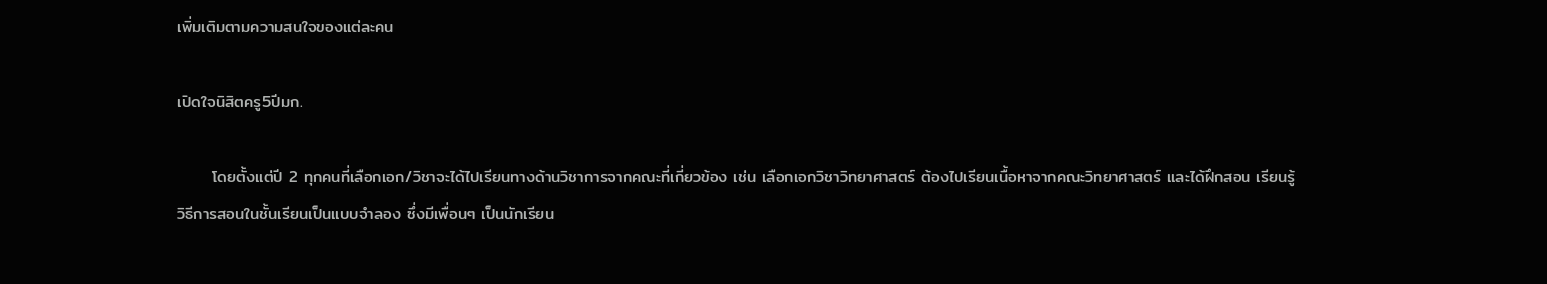เพิ่มเติมตามความสนใจของแต่ละคน

เปิดใจนิสิตครู5ปีมก.

      โดยตั้งแต่ปี 2 ทุกคนที่เลือกเอก/วิชาจะได้ไปเรียนทางด้านวิชาการจากคณะที่เกี่ยวข้อง เช่น เลือกเอกวิชาวิทยาศาสตร์ ต้องไปเรียนเนื้อหาจากคณะวิทยาศาสตร์ และได้ฝึกสอน เรียนรู้วิธีการสอนในชั้นเรียนเป็นแบบจำลอง ซึ่งมีเพื่อนๆ เป็นนักเรียน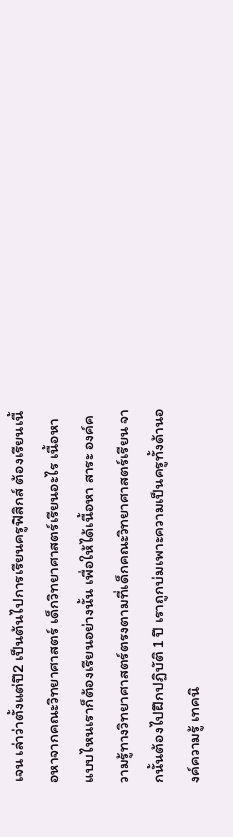เจน เล่าว่าตั้งแต่ปี2 เป็นต้นไปการเรียนครูฟิสิกส์ ต้องเรียนเนื้อหาจากคณะวิทยาศาสตร์ เด็กวิทยาศาสตร์เรียนอะไร เนื้อหาแบบไหนเราก็ต้องเรียนอย่างนั้น เพื่อให้ได้เนื้อหา สาระ องค์ความรู้ทางวิทยาศาสตร์ตรงตามที่เด็กคณะวิทยาศาสตร์เรียน จากนั้นต้องไปฝึกปฏิบัติ 1 ปี เราถูกบ่มเพาะความเป็นครูทั้งด้านองค์ความรู้ เทคนิ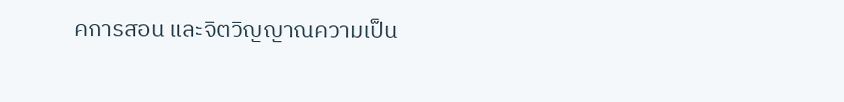คการสอน และจิตวิญญาณความเป็น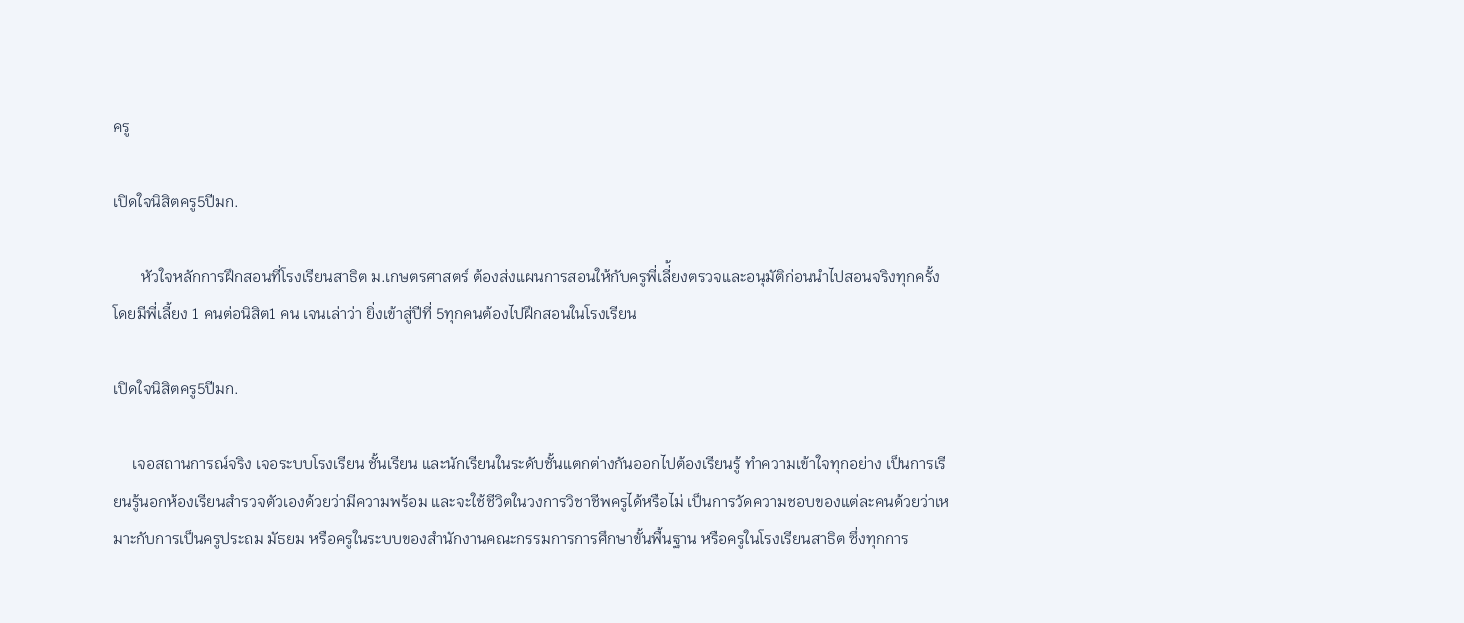ครู

เปิดใจนิสิตครู5ปีมก.

       หัวใจหลักการฝึกสอนที่โรงเรียนสาธิต ม.เกษตรศาสตร์ ต้องส่งแผนการสอนให้กับครูพี่เลี่้ยงตรวจและอนุมัติก่อนนำไปสอนจริงทุกครั้ง โดยมีพี่เลี้ยง 1 คนต่อนิสิต1 คน เจนเล่าว่า ยิ่งเข้าสู่ปีที่ 5ทุกคนต้องไปฝึกสอนในโรงเรียน

เปิดใจนิสิตครู5ปีมก.

     เจอสถานการณ์จริง เจอระบบโรงเรียน ชั้นเรียน และนักเรียนในระดับชั้นแตกต่างกันออกไปต้องเรียนรู้ ทำความเข้าใจทุกอย่าง เป็นการเรียนรู้นอกห้องเรียนสำรวจตัวเองด้วยว่ามีความพร้อม และจะใช้ชีวิตในวงการวิชาชีพครูได้หรือไม่ เป็นการวัดความชอบของแต่ละคนด้วยว่าเหมาะกับการเป็นครูประถม มัธยม หรือครูในระบบของสำนักงานคณะกรรมการการศึกษาขั้นพื้นฐาน หรือครูในโรงเรียนสาธิต ซึ่งทุกการ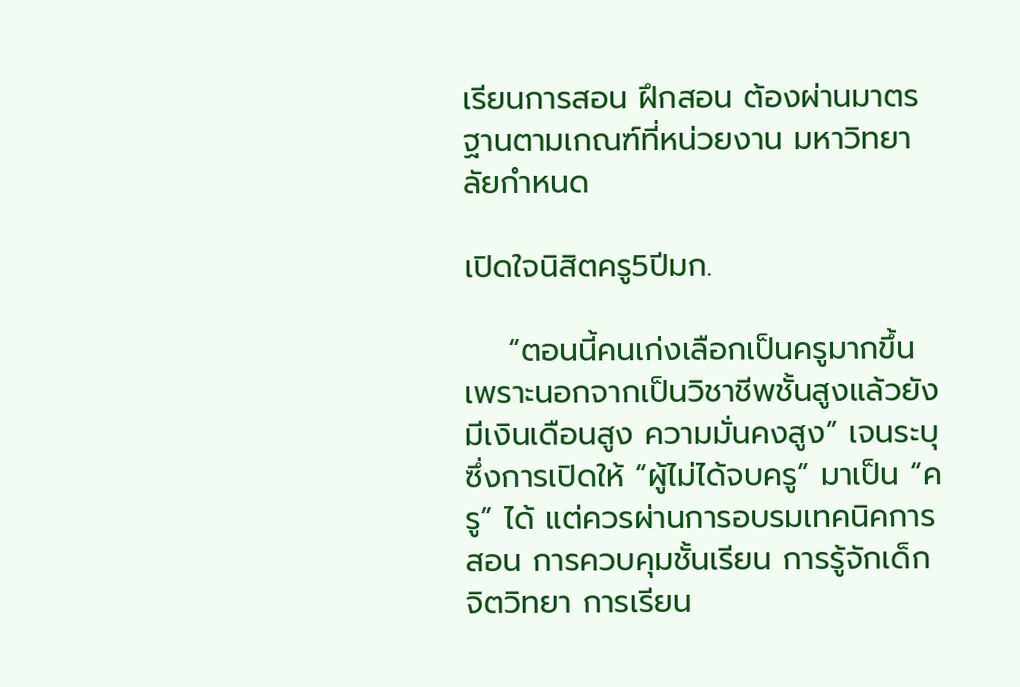เรียนการสอน ฝึกสอน ต้องผ่านมาตรฐานตามเกณฑ์ที่หน่วยงาน มหาวิทยาลัยกำหนด

เปิดใจนิสิตครู5ปีมก.

    “ตอนนี้คนเก่งเลือกเป็นครูมากขึ้น เพราะนอกจากเป็นวิชาชีพชั้นสูงแล้วยังมีเงินเดือนสูง ความมั่นคงสูง” เจนระบุ ซึ่งการเปิดให้ “ผู้ไม่ได้จบครู” มาเป็น “ครู” ได้ แต่ควรผ่านการอบรมเทคนิคการสอน การควบคุมชั้นเรียน การรู้จักเด็ก จิตวิทยา การเรียน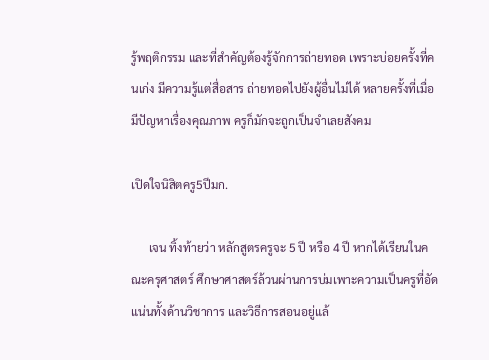รู้พฤติกรรม และที่สำคัญต้องรู้จักการถ่ายทอด เพราะบ่อยครั้งที่คนเก่ง มีความรู้แต่สื่อสาร ถ่ายทอดไปยังผู้อื่นไม่ได้ หลายครั้งที่เมื่อมีปัญหาเรื่องคุณภาพ ครูก็มักจะถูกเป็นจำเลยสังคม

เปิดใจนิสิตครู5ปีมก.

      เจน ทิ้งท้ายว่า หลักสูตรครูจะ 5 ปี หรือ 4 ปี หากได้เรียนในคณะครุศาสตร์ ศึกษาศาสตร์ล้วนผ่านการบ่มเพาะความเป็นครูที่อัดแน่นทั้งด้านวิชาการ และวิธีการสอนอยู่แล้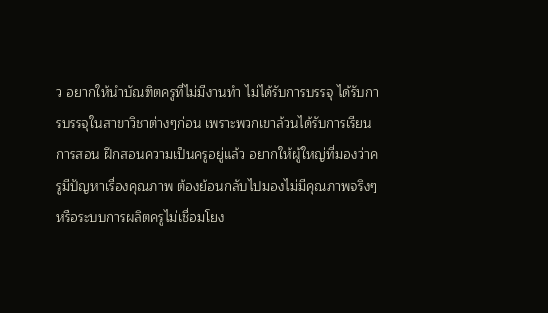ว อยากให้นำบัณฑิตครูที่ไม่มีงานทำ ไม่ได้รับการบรรจุ ได้รับการบรรจุในสาขาวิชาต่างๆก่อน เพราะพวกเขาล้วนได้รับการเรียนการสอน ฝึกสอนความเป็นครูอยู่แล้ว อยากให้ผู้ใหญ่ที่มองว่าครูมีปัญหาเรื่องคุณภาพ ต้องย้อนกลับไปมองไม่มีคุณภาพจริงๆ หรือระบบการผลิตครูไม่เชื่อมโยง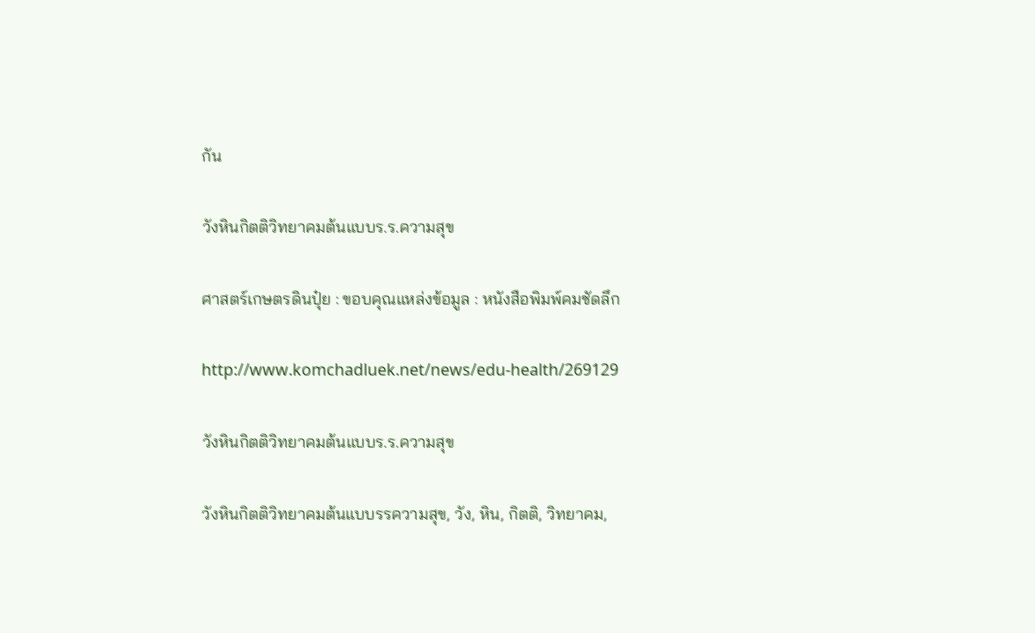กัน

วังหินกิตติวิทยาคมต้นแบบร.ร.ความสุข

ศาสตร์เกษตรดินปุ๋ย : ขอบคุณแหล่งข้อมูล : หนังสือพิมพ์คมชัดลึก

http://www.komchadluek.net/news/edu-health/269129

วังหินกิตติวิทยาคมต้นแบบร.ร.ความสุข

วังหินกิตติวิทยาคมต้นแบบรรความสุข, วัง, หิน, กิตติ, วิทยาคม,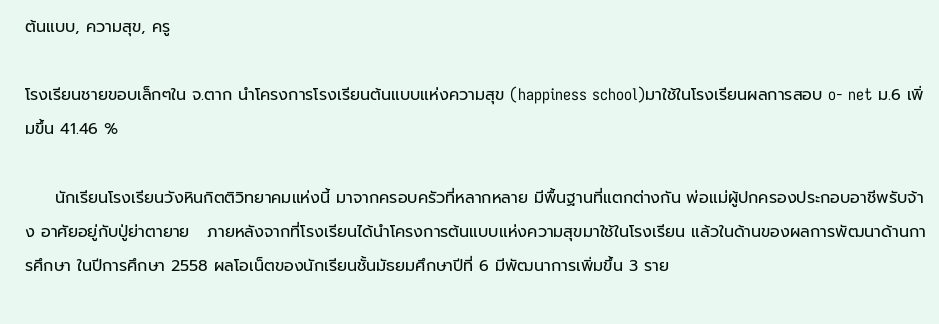ต้นแบบ, ความสุข, ครู

โรงเรียนชายขอบเล็กๆใน จ.ตาก นำโครงการโรงเรียนต้นแบบแห่งความสุข (happiness school)มาใช้ในโรงเรียนผลการสอบ o- net ม.6 เพิ่มขึ้น 41.46 %

     นักเรียนโรงเรียนวังหินกิตติวิทยาคมแห่งนี้ มาจากครอบครัวที่หลากหลาย มีพื้นฐานที่แตกต่างกัน พ่อแม่ผู้ปกครองประกอบอาชีพรับจ้าง อาศัยอยู่กับปู่ย่าตายาย   ภายหลังจากที่โรงเรียนได้นำโครงการต้นแบบแห่งความสุขมาใช้ในโรงเรียน แล้วในด้านของผลการพัฒนาด้านการศึกษา ในปีการศึกษา 2558 ผลโอเน็ตของนักเรียนชั้นมัธยมศึกษาปีที่ 6 มีพัฒนาการเพิ่มขึ้น 3 ราย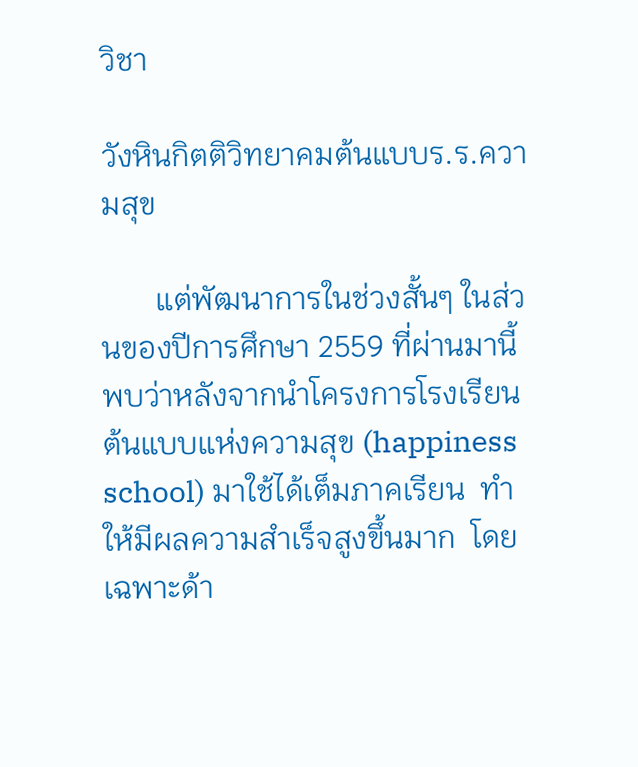วิชา

วังหินกิตติวิทยาคมต้นแบบร.ร.ความสุข

       แต่พัฒนาการในช่วงสั้นๆ ในส่วนของปีการศึกษา 2559 ที่ผ่านมานี้ พบว่าหลังจากนำโครงการโรงเรียนต้นแบบแห่งความสุข (happiness school) มาใช้ได้เต็มภาคเรียน  ทำให้มีผลความสำเร็จสูงขึ้นมาก  โดยเฉพาะด้า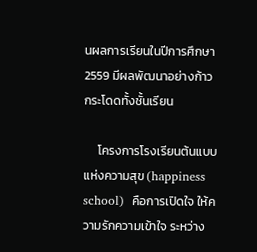นผลการเรียนในปีการศึกษา 2559 มีผลพัฒนาอย่างก้าวกระโดดทั้งชั้นเรียน

     โครงการโรงเรียนต้นแบบแห่งความสุข (happiness school)  คือการเปิดใจ ให้ความรักความเข้าใจ ระหว่าง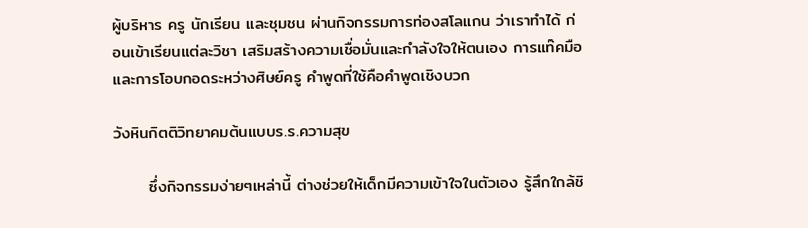ผู้บริหาร ครู นักเรียน และชุมชน ผ่านกิจกรรมการท่องสโลแกน ว่าเราทำได้ ก่อนเข้าเรียนแต่ละวิชา เสริมสร้างความเชื่อมั่นและกำลังใจให้ตนเอง การแท๊คมือและการโอบกอดระหว่างศิษย์ครู คำพูดที่ใช้คือคำพูดเชิงบวก

วังหินกิตติวิทยาคมต้นแบบร.ร.ความสุข

      ซึ่งกิจกรรมง่ายๆเหล่านี้ ต่างช่วยให้เด็กมีความเข้าใจในตัวเอง รู้สึกใกล้ชิ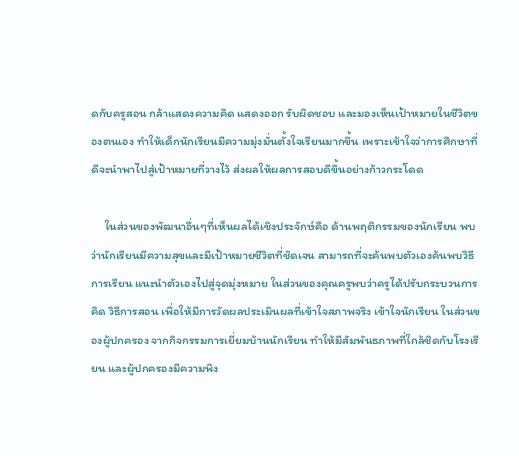ดกับครูสอน กล้าแสดงความคิด แสดงออก รับผิดชอบ และมองเห็นเป้าหมายในชีวิตของตนเอง ทำให้เด็กนักเรียนมีความมุ่งมั่นตั้งใจเรียนมากขึ้น เพราะเข้าใจว่าการศึกษาที่ดีจะนำพาไปสู่เป้าหมายที่วางไว้ ส่งผลให้ผลการสอบดีขึ้นอย่างก้าวกระโดด

     ในส่วนของพัฒนาอื่นๆที่เห็นผลได้เชิงประจักษ์คือ ด้านพฤติกรรมของนักเรียน พบว่านักเรียนมีความสุขและมีเป้าหมายชีวิตที่ชัดเจน สามารถที่จะค้นพบตัวเองค้นพบวิธีการเรียน แนะนำตัวเองไปสู่จุดมุ่งหมาย ในส่วนของคุณครูพบว่าครูได้ปรับกระบวนการคิด วิธีการสอน เพื่อให้มีการวัดผลประเมินผลที่เข้าใจสภาพจริง เข้าใจนักเรียน ในส่วนของผู้ปกครอง จากกิจกรรมการเยี่ยมบ้านนักเรียน ทำให้มีสัมพันธภาพที่ใกล้ชิดกับโรงเรียน และผู้ปกครองมีความพึง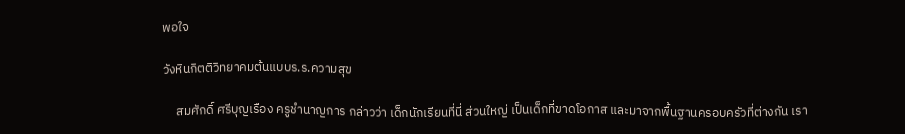พอใจ

วังหินกิตติวิทยาคมต้นแบบร.ร.ความสุข

     สมศักดิ์ ศรีบุญเรือง ครูชำนาญการ กล่าวว่า เด็กนักเรียนที่นี่ ส่วนใหญ่ เป็นเด็กที่ขาดโอกาส และมาจากพื้นฐานครอบครัวที่ต่างกัน เรา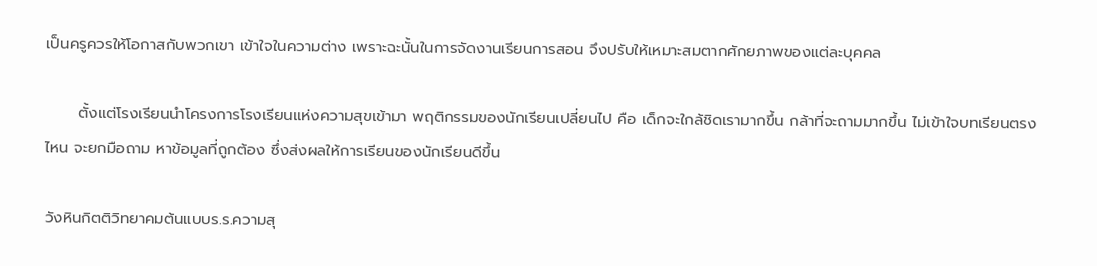เป็นครูควรให้โอกาสกับพวกเขา เข้าใจในความต่าง เพราะฉะนั้นในการจัดงานเรียนการสอน จึงปรับให้เหมาะสมตากศักยภาพของแต่ละบุคคล

      ตั้งแต่โรงเรียนนำโครงการโรงเรียนแห่งความสุขเข้ามา พฤติกรรมของนักเรียนเปลี่ยนไป คือ เด็กจะใกล้ชิดเรามากขึ้น กล้าที่จะถามมากขึ้น ไม่เข้าใจบทเรียนตรงไหน จะยกมือถาม หาข้อมูลที่ถูกต้อง ซึ่งส่งผลให้การเรียนของนักเรียนดีขึ้น

วังหินกิตติวิทยาคมต้นแบบร.ร.ความสุ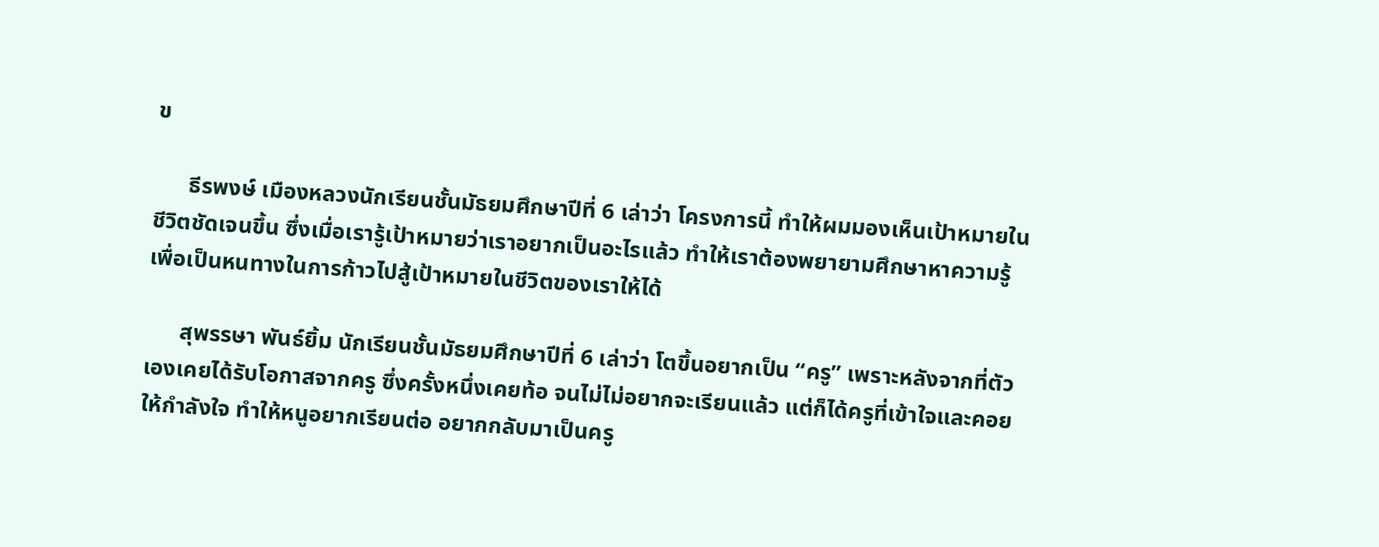ข

      ธีรพงษ์ เมืองหลวงนักเรียนชั้นมัธยมศึกษาปีที่ 6 เล่าว่า โครงการนี้ ทำให้ผมมองเห็นเป้าหมายในชีวิตชัดเจนขึ้น ซึ่งเมื่อเรารู้เป้าหมายว่าเราอยากเป็นอะไรแล้ว ทำให้เราต้องพยายามศึกษาหาความรู้ เพื่อเป็นหนทางในการก้าวไปสู้เป้าหมายในชีวิตของเราให้ได้

      สุพรรษา พันธ์ยิ้ม นักเรียนชั้นมัธยมศึกษาปีที่ 6 เล่าว่า โตขึ้นอยากเป็น “ครู” เพราะหลังจากที่ตัวเองเคยได้รับโอกาสจากครู ซึ่งครั้งหนึ่งเคยท้อ จนไม่ไม่อยากจะเรียนแล้ว แต่ก็ได้ครูที่เข้าใจและคอยให้กำลังใจ ทำให้หนูอยากเรียนต่อ อยากกลับมาเป็นครู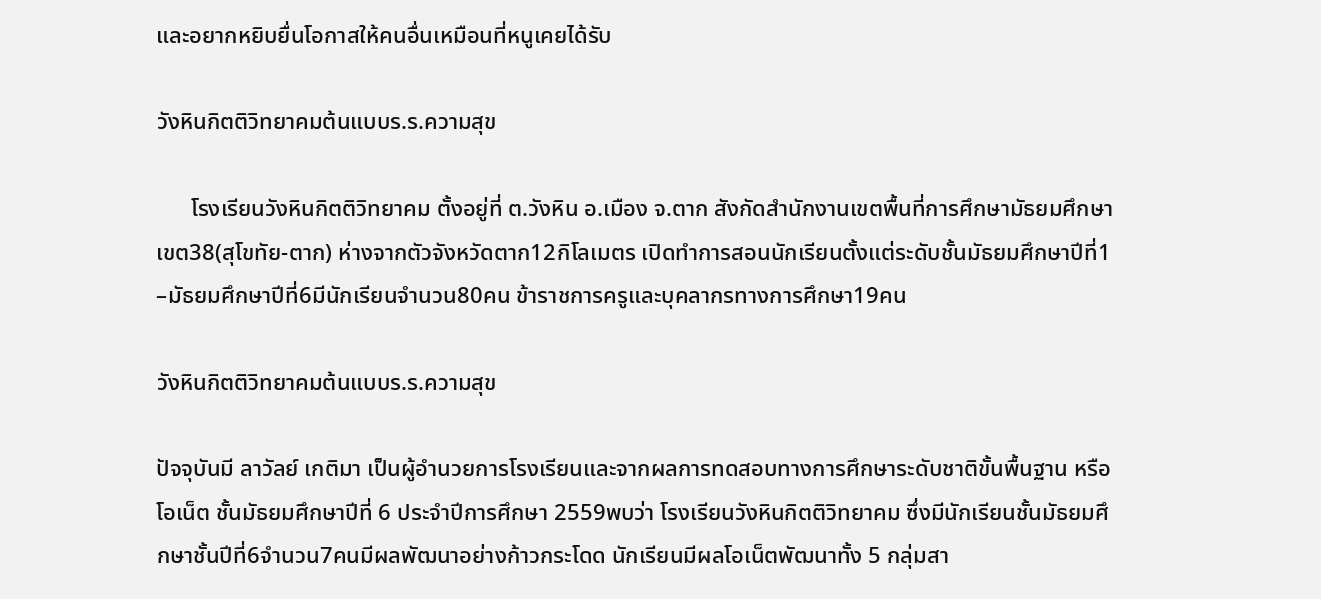และอยากหยิบยื่นโอกาสให้คนอื่นเหมือนที่หนูเคยได้รับ

วังหินกิตติวิทยาคมต้นแบบร.ร.ความสุข

      โรงเรียนวังหินกิตติวิทยาคม ตั้งอยู่ที่ ต.วังหิน อ.เมือง จ.ตาก สังกัดสำนักงานเขตพื้นที่การศึกษามัธยมศึกษา เขต38(สุโขทัย-ตาก) ห่างจากตัวจังหวัดตาก12กิโลเมตร เปิดทำการสอนนักเรียนตั้งแต่ระดับชั้นมัธยมศึกษาปีที่1 –มัธยมศึกษาปีที่6มีนักเรียนจำนวน80คน ข้าราชการครูและบุคลากรทางการศึกษา19คน

วังหินกิตติวิทยาคมต้นแบบร.ร.ความสุข

ปัจจุบันมี ลาวัลย์ เกติมา เป็นผู้อำนวยการโรงเรียนและจากผลการทดสอบทางการศึกษาระดับชาติขั้นพื้นฐาน หรือ โอเน็ต ชั้นมัธยมศึกษาปีที่ 6 ประจำปีการศึกษา 2559พบว่า โรงเรียนวังหินกิตติวิทยาคม ซึ่งมีนักเรียนชั้นมัธยมศึกษาชั้นปีที่6จำนวน7คนมีผลพัฒนาอย่างก้าวกระโดด นักเรียนมีผลโอเน็ตพัฒนาทั้ง 5 กลุ่มสา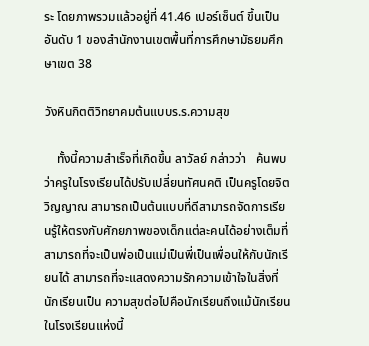ระ โดยภาพรวมแล้วอยู่ที่ 41.46 เปอร์เซ็นต์ ขึ้นเป็นอันดับ 1 ของสำนักงานเขตพื้นที่การศึกษามัธยมศึกษาเขต 38

วังหินกิตติวิทยาคมต้นแบบร.ร.ความสุข

    ทั้งนี้ความสำเร็จที่เกิดขึ้น ลาวัลย์ กล่าวว่า   ค้นพบว่าครูในโรงเรียนได้ปรับเปลี่ยนทัศนคติ เป็นครูโดยจิตวิญญาณ สามารถเป็นต้นแบบที่ดีสามารถจัดการเรียนรู้ให้ตรงกับศักยภาพของเด็กแต่ละคนได้อย่างเต็มที่ สามารถที่จะเป็นพ่อเป็นแม่เป็นพี่เป็นเพื่อนให้กับนักเรียนได้ สามารถที่จะแสดงความรักความเข้าใจในสิ่งที่นักเรียนเป็น ความสุขต่อไปคือนักเรียนถึงแม้นักเรียนในโรงเรียนแห่งนี้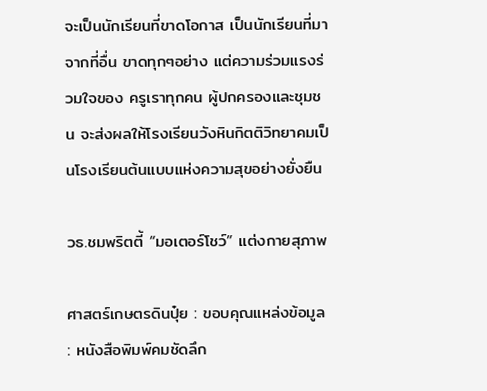จะเป็นนักเรียนที่ขาดโอกาส เป็นนักเรียนที่มาจากที่อื่น ขาดทุกๆอย่าง แต่ความร่วมแรงร่วมใจของ ครูเราทุกคน ผู้ปกครองและชุมชน จะส่งผลให้โรงเรียนวังหินกิตติวิทยาคมเป็นโรงเรียนต้นแบบแห่งความสุขอย่างยั่งยืน

วธ.ชมพริตตี้ “มอเตอร์โชว์” แต่งกายสุภาพ

ศาสตร์เกษตรดินปุ๋ย : ขอบคุณแหล่งข้อมูล : หนังสือพิมพ์คมชัดลึก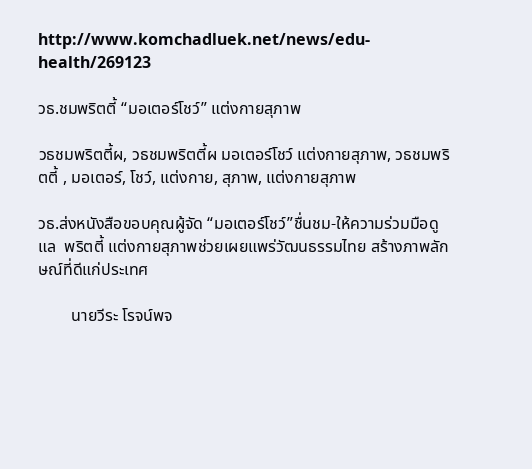http://www.komchadluek.net/news/edu-health/269123

วธ.ชมพริตตี้ “มอเตอร์โชว์” แต่งกายสุภาพ

วธชมพริตตี้ผ, วธชมพริตตี้ผ มอเตอร์โชว์ แต่งกายสุภาพ, วธชมพริตตี้ , มอเตอร์, โชว์, แต่งกาย, สุภาพ, แต่งกายสุภาพ

วธ.ส่งหนังสือขอบคุณผู้จัด “มอเตอร์โชว์”ชื่นชม-ให้ความร่วมมือดูแล  พริตตี้ แต่งกายสุภาพช่วยเผยแพร่วัฒนธรรมไทย สร้างภาพลักษณ์ที่ดีแก่ประเทศ

        นายวีระ โรจน์พจ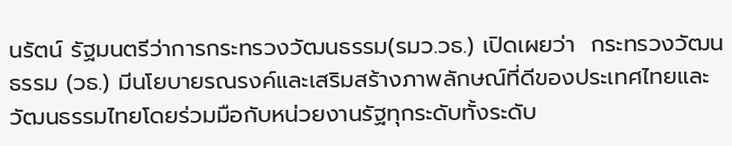นรัตน์ รัฐมนตรีว่าการกระทรวงวัฒนธรรม(รมว.วธ.) เปิดเผยว่า  กระทรวงวัฒนธรรม (วธ.) มีนโยบายรณรงค์และเสริมสร้างภาพลักษณ์ที่ดีของประเทศไทยและวัฒนธรรมไทยโดยร่วมมือกับหน่วยงานรัฐทุกระดับทั้งระดับ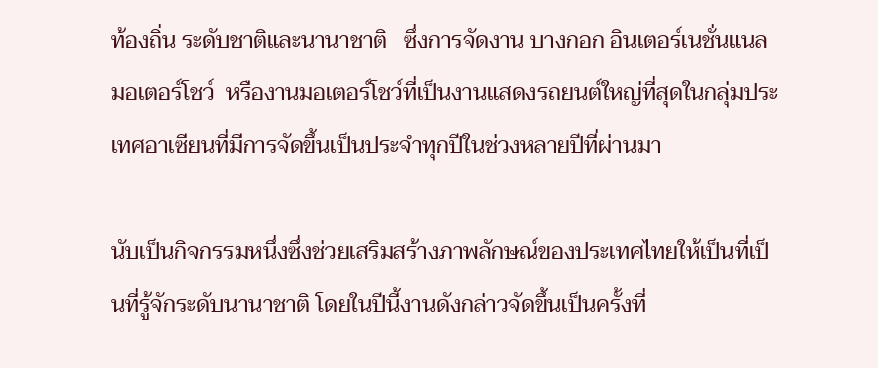ท้องถิ่น ระดับชาติและนานาชาติ   ซึ่งการจัดงาน บางกอก อินเตอร์เนชั่นแนล มอเตอร์โชว์  หรืองานมอเตอร์โชว์ที่เป็นงานแสดงรถยนต์ใหญ่ที่สุดในกลุ่มประเทศอาเซียนที่มีการจัดขึ้นเป็นประจำทุกปีในช่วงหลายปีที่ผ่านมา

นับเป็นกิจกรรมหนึ่งซึ่งช่วยเสริมสร้างภาพลักษณ์ของประเทศไทยให้เป็นที่เป็นที่รู้จักระดับนานาชาติ โดยในปีนี้งานดังกล่าวจัดขึ้นเป็นครั้งที่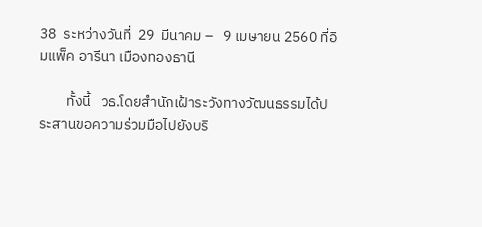38  ระหว่างวันที่  29  มีนาคม –   9 เมษายน 2560 ที่อิมแพ็ค อารีนา เมืองทองธานี

        ทั้งนี้   วธ.โดยสำนักเฝ้าระวังทางวัฒนธรรมได้ประสานขอความร่วมมือไปยังบริ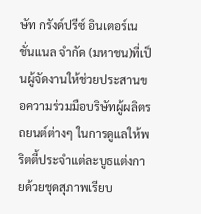ษัท กรังด์ปรีซ์ อินเตอร์เนชั่นแนล จำกัด (มหาชน)ที่เป็นผู้จัดงานให้ช่วยประสานขอความร่วมมือบริษัทผู้ผลิตรถยนต์ต่างๆ ในการดูแลให้พริตตี้ประจำแต่ละบูธแต่งกายด้วยชุดสุภาพเรียบ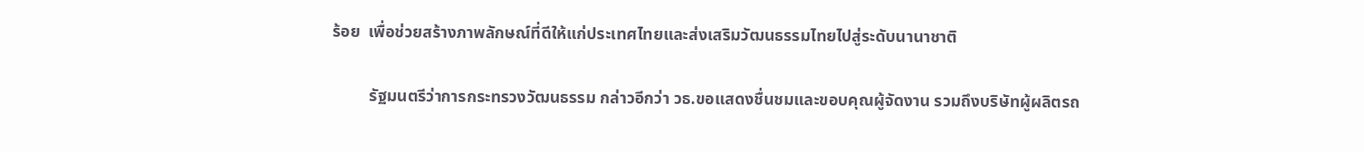ร้อย  เพื่อช่วยสร้างภาพลักษณ์ที่ดีให้แก่ประเทศไทยและส่งเสริมวัฒนธรรมไทยไปสู่ระดับนานาชาติ

         รัฐมนตรีว่าการกระทรวงวัฒนธรรม กล่าวอีกว่า วธ.ขอแสดงชื่นชมและขอบคุณผู้จัดงาน รวมถึงบริษัทผู้ผลิตรถ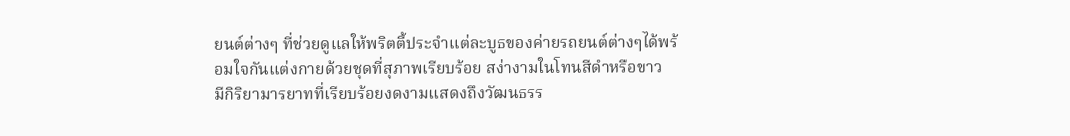ยนต์ต่างๆ ที่ช่วยดูแลให้พริตตี้ประจำแต่ละบูธของค่ายรถยนต์ต่างๆได้พร้อมใจกันแต่งกายด้วยชุดที่สุภาพเรียบร้อย สง่างามในโทนสีดำหรือขาว  มีกิริยามารยาทที่เรียบร้อยงดงามแสดงถึงวัฒนธรร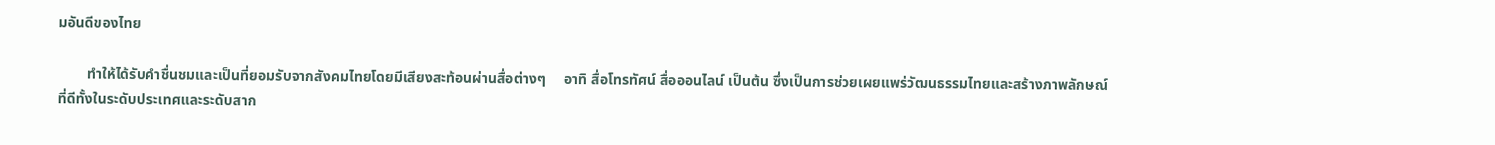มอันดีของไทย

        ทำให้ได้รับคำชื่นชมและเป็นที่ยอมรับจากสังคมไทยโดยมีเสียงสะท้อนผ่านสื่อต่างๆ     อาทิ สื่อโทรทัศน์ สื่อออนไลน์ เป็นต้น ซึ่งเป็นการช่วยเผยแพร่วัฒนธรรมไทยและสร้างภาพลักษณ์ที่ดีทั้งในระดับประเทศและระดับสาก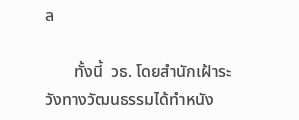ล

       ทั้งนี้  วธ. โดยสำนักเฝ้าระวังทางวัฒนธรรมได้ทำหนัง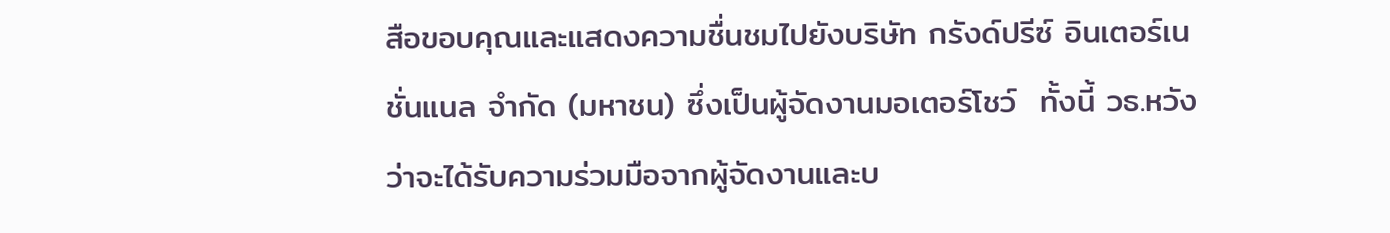สือขอบคุณและแสดงความชื่นชมไปยังบริษัท กรังด์ปรีซ์ อินเตอร์เนชั่นแนล จำกัด (มหาชน) ซึ่งเป็นผู้จัดงานมอเตอร์โชว์  ทั้งนี้ วธ.หวังว่าจะได้รับความร่วมมือจากผู้จัดงานและบ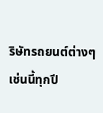ริษัทรถยนต์ต่างๆเช่นนี้ทุกปี